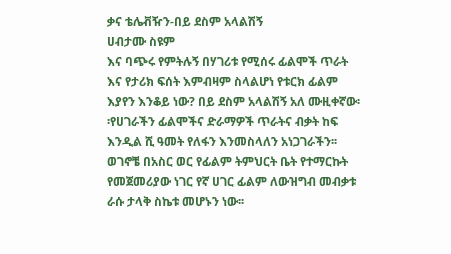ቃና ቴሌቭዥን-በይ ደስም አላልሽኝ
ሀብታሙ ስዩም
እና ባጭሩ የምትሉኝ በሃገሪቱ የሚሰሩ ፊልሞች ጥራት እና የታሪክ ፍሰት እምብዛም ስላልሆነ የቱርክ ፊልም እያየን እንቆይ ነው? በይ ደስም አላልሽኝ አለ ሙዚቀኛው፡፡የሀገራችን ፊልሞችና ድራማዎች ጥራትና ብቃት ከፍ እንዲል ሺ ዓመት የለፋን እንመስላለን አነጋገራችን፡፡ወገኖቼ በአስር ወር የፊልም ትምህርት ቤት የተማርኩት የመጀመሪያው ነገር የኛ ሀገር ፊልም ለውዝግብ መብቃቱ ራሱ ታላቅ ስኬቱ መሆኑን ነው፡፡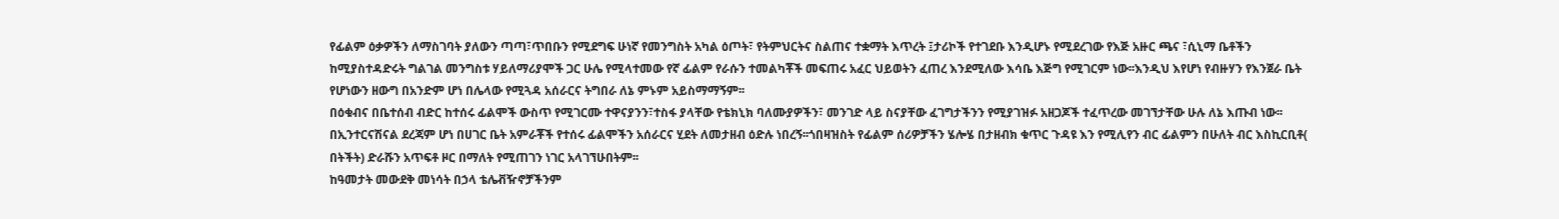የፊልም ዕቃዎችን ለማስገባት ያለውን ጣጣ፣ጥበቡን የሚደግፍ ሁነኛ የመንግስት አካል ዕጦት፣ የትምህርትና ስልጠና ተቋማት እጥረት ፤ታሪኮች የተገደቡ እንዲሆኑ የሚደረገው የእጅ አዙር ጫና ፣ሲኒማ ቤቶችን ከሚያስተዳድሩት ግልገል መንግስቱ ሃይለማሪያሞች ጋር ሁሌ የሚላተመው የኛ ፊልም የራሱን ተመልካቾች መፍጠሩ አፈር ህይወትን ፈጠረ እንደሚለው እሳቤ እጅግ የሚገርም ነው፡፡እንዲህ እየሆነ የብዙሃን የእንጀራ ቤት የሆነውን ዘውግ በአንድም ሆነ በሌላው የሚጓዳ አሰራርና ትግበራ ለኔ ምኑም አይስማማኝም፡፡
በዕቁብና በቤተሰብ ብድር ከተሰሩ ፊልሞች ውስጥ የሚገርሙ ተዋናያንን፣ተስፋ ያላቸው የቴክኒክ ባለሙያዎችን፣ መንገድ ላይ ስናያቸው ፈገግታችንን የሚያገዝፉ አዘጋጆች ተፈጥረው መገኘታቸው ሁሉ ለኔ እጡብ ነው፡፡በኢንተርናሽናል ደረጃም ሆነ በሀገር ቤት አምራቾች የተሰሩ ፊልሞችን አሰራርና ሂደት ለመታዘብ ዕድሉ ነበረኝ፡፡ጎበዛዝስት የፊልም ሰሪዎቻችን ሄሎሄ በታዘብክ ቁጥር ጉዳዩ እን የሚሊየን ብር ፊልምን በሁለት ብር እስኪርቢቶ( በትችት) ድራሹን አጥፍቶ ዞር በማለት የሚጠገን ነገር አላገኘሁበትም፡፡
ከዓመታት መውደቅ መነሳት በኃላ ቴሌቭዥኖቻችንም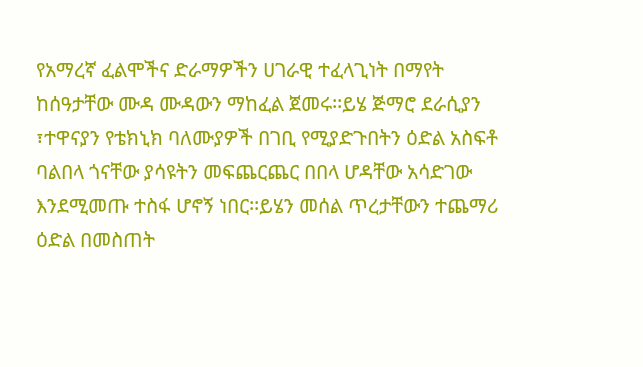የአማረኛ ፈልሞችና ድራማዎችን ሀገራዊ ተፈላጊነት በማየት ከሰዓታቸው ሙዳ ሙዳውን ማከፈል ጀመሩ፡፡ይሄ ጅማሮ ደራሲያን ፣ተዋናያን የቴክኒክ ባለሙያዎች በገቢ የሚያድጉበትን ዕድል አስፍቶ ባልበላ ጎናቸው ያሳዩትን መፍጨርጨር በበላ ሆዳቸው አሳድገው እንደሚመጡ ተስፋ ሆኖኝ ነበር፡፡ይሄን መሰል ጥረታቸውን ተጨማሪ ዕድል በመስጠት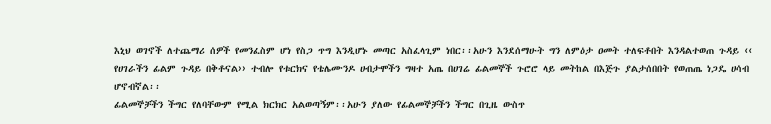እኒህ ወገኖች ለተጨማሪ ሰዎች የመንፈስም ሆነ የስጋ ጥግ እንዲሆኑ መጣር አስፈላጊም ነበር፡፡አሁን እንደሰማሁት ግን ለምዕታ ዐመት ተለፍቶበት እንዳልተወጠ ጉዳይ ‹‹ የሀገራችን ፊልም ጉዳይ በቅቶናል›› ተብሎ የቱርክና የቴሌሙንዶ ሀብታሞችን ግዛተ አጤ በሀገሬ ፊልመኞች ጉሮሮ ላይ መትከል በእጅጉ ያልታሰበበት የወጠጤ ነጋዴ ሀሳብ ሆኖብኛል፡፡
ፊልመኞቻችን ችግር የለባቸውም የሚል ክርክር አልወጣኝም፡፡አሁን ያለው የፊልመኞቻችን ችግር በጊዜ ውስጥ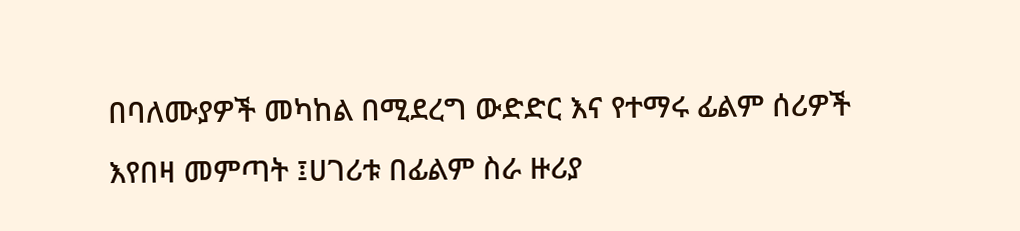በባለሙያዎች መካከል በሚደረግ ውድድር እና የተማሩ ፊልም ሰሪዎች እየበዛ መምጣት ፤ሀገሪቱ በፊልም ስራ ዙሪያ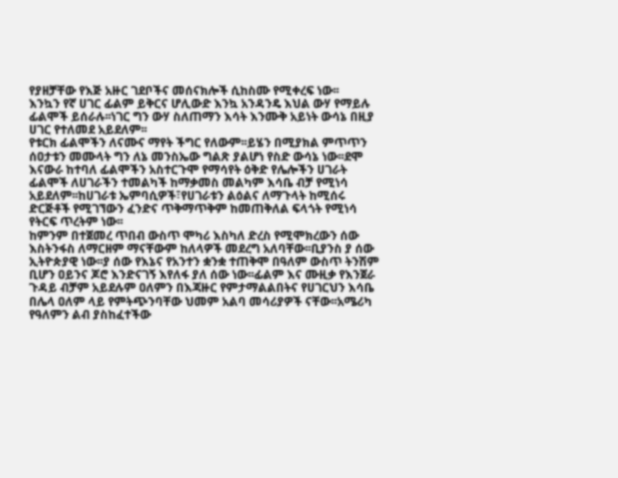የያዘቻቸው የእጅ አዙር ገደቦችና መሰናክሎች ሲከስሙ የሚቀረፍ ነው፡፡
እንኳን የኛ ሀገር ፊልም ይቅርና ሆሊውድ እንኳ አንዳንዴ እህል ውሃ የማይሉ ፊልሞች ይሰራሉ፡፡ነገር ግን ውሃ ስለጠማን እሳት እንሙቅ አይነት ውሳኔ በዚያ ሀገር የተለመደ አይደለም፡፡
የቱርክ ፊልሞችን ለናሙና ማየት ችግር የለውም፡፡ይሄን በሚያክል ምጥጥን ሰዐታቱን መሙላት ግን ለኔ መንስኤው ግልጽ ያልሆነ የስድ ውሳኔ ነው፡፡ደሞ እናውራ ከተባለ ፊልሞችን አስተርጉሞ የማሳየት ዕቅድ የሌሎችን ሀገራት ፊልሞች ለሀገራችን ተመልካች ከማቃመስ መልካም እሳቤ ብቻ የሚነሳ አይደለም፡፡ከሀገራቱ ኤምባሲዎች፣የሀገራቱን ልዕልና ለማጉላት ከሚሰሩ ድርጅቶች የሚገኘውን ፈንድና ጥቅማጥቅም ከመጠቅለል ፍላጎት የሚነሳ የትርፍ ጥረትም ነው፡፡
ከምንም በተጀመረ ጥበብ ውስጥ ሞካሪ እስካለ ድረስ የሚሞክረውን ሰው እስትንፋስ ለማርዘም ማናቸውም ከለላዎች መደረግ አለባቸው፡፡ቢያንስ ያ ሰው ኢትዮጵያዊ ነው፡፡ያ ሰው የእኔና የአንተን ቋንቋ ተጠቅሞ በዓለም ውስጥ ትንሽም ቢሆን ዐይንና ጆሮ እንድናገኝ እየለፋ ያለ ሰው ነው፡፡ፊልም እና ሙዚቃ የእንጀራ ጉዳይ ብቻም አይደሉም ዐለምን በእጃዙር የምታማልልበትና የሀገርህን እሳቤ በሌላ ዐለም ላይ የምትጭንባቸው ህመም አልባ መሳሪያዎች ናቸው፡፡አሜሪካ የዓለምን ልብ ያስከፈተችው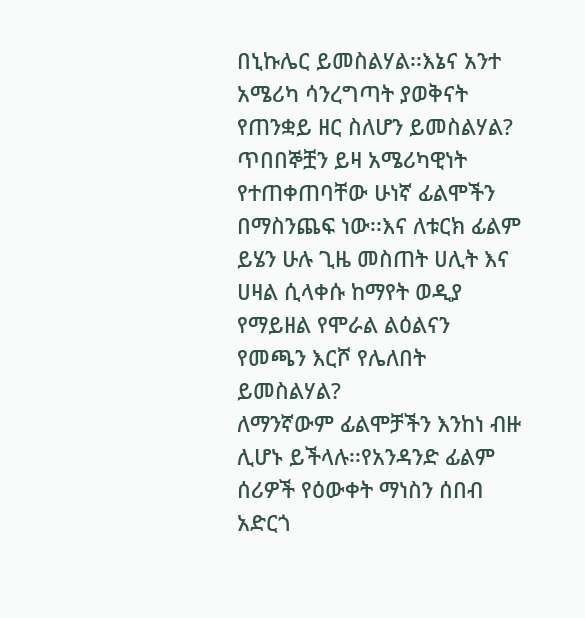በኒኩሌር ይመስልሃል፡፡እኔና አንተ አሜሪካ ሳንረግጣት ያወቅናት የጠንቋይ ዘር ስለሆን ይመስልሃል? ጥበበኞቿን ይዛ አሜሪካዊነት የተጠቀጠባቸው ሁነኛ ፊልሞችን በማስንጨፍ ነው፡፡እና ለቱርክ ፊልም ይሄን ሁሉ ጊዜ መስጠት ሀሊት እና ሀዛል ሲላቀሱ ከማየት ወዲያ የማይዘል የሞራል ልዕልናን የመጫን እርሾ የሌለበት ይመስልሃል?
ለማንኛውም ፊልሞቻችን እንከነ ብዙ ሊሆኑ ይችላሉ፡፡የአንዳንድ ፊልም ሰሪዎች የዕውቀት ማነስን ሰበብ አድርጎ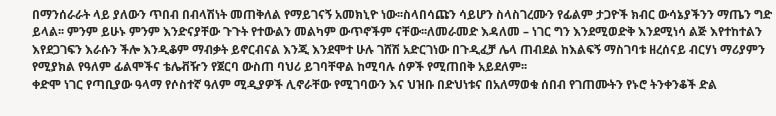በማንሰራራት ላይ ያለውን ጥበብ በብላሽነት መጠቅለል የማይገናኝ አመክኒዮ ነው፡፡ስላበሳጩን ሳይሆን ስላስገረሙን የፊልም ታጋዮች ክብር ውሳኔያችንን ማጤን ግድ ይላል፡፡ ምንም ይሁኑ ምንም እንድናያቸው ጉጉት የተውልን መልካም ውጥኖችም ናቸው፡፡ለመራመድ እዳለመ – ነገር ግን እንደሚወድቅ እንደሚነሳ ልጅ እየተከተልን እየደጋገፍን እራሱን ችሎ እንዲቆም ማብቃት ይኖርብናል እንጂ እንደሞተ ሁሉ ገሸሽ አድርገነው በጉዲፈቻ ሌላ ጠብደል ከእልፍኝ ማስገባቱ ዘረሰናይ ብርሃነ ማሪያምን የሚያክል የዓለም ፊልሞችና ቴሌቭዥን የጀርባ ውስጠ ባህሪ ይገባቸዋል ከሚባሉ ሰዎች የሚጠበቅ አይደለም፡፡
ቀድሞ ነገር የጣቢያው ዓላማ የሶስተኛ ዓለም ሚዲያዎች ሊኖራቸው የሚገባውን እና ህዝቡ በድህነቱና በአለማወቁ ሰበብ የገጠሙትን የኑሮ ትንቀንቆች ድል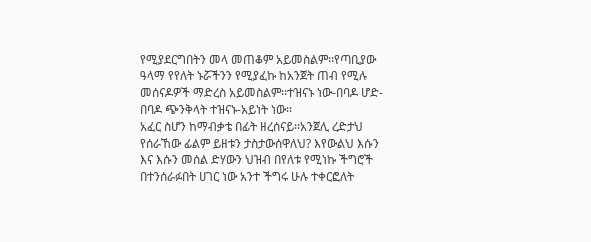የሚያደርግበትን መላ መጠቆም አይመስልም፡፡የጣቢያው ዓላማ የየለት ኑሯችንን የሚያፈኩ ከአንጀት ጠብ የሚሉ መሰናዶዎች ማድረስ አይመስልም፡፡ተዝናኑ ነው-በባዶ ሆድ-በባዶ ጭንቅላት ተዝናኑ-አይነት ነው፡፡
አፈር ስሆን ከማብቃቴ በፊት ዘረሰናይ፡፡አንጀሊ ረድታህ የሰራኸው ፊልም ይዘቱን ታስታውሰዋለህ? እየውልህ እሱን እና እሱን መሰል ድሃውን ህዝብ በየለቱ የሚነኩ ችግሮች በተንሰራፉበት ሀገር ነው አንተ ችግሩ ሁሉ ተቀርፎለት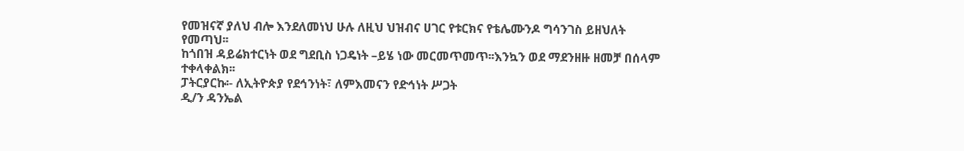የመዝናኛ ያለህ ብሎ እንደለመነህ ሁሉ ለዚህ ህዝብና ሀገር የቱርክና የቴሌሙንዶ ግሳንገስ ይዘህለት የመጣህ፡፡
ከጎበዝ ዳይሬክተርነት ወደ ግደቢስ ነጋዴነት –ይሄ ነው መርመጥመጥ፡፡እንኳን ወደ ማደንዘዙ ዘመቻ በሰላም ተቀላቀልክ፡፡
ፓትርያርኩ፡- ለኢትዮጵያ የደኅንነት፣ ለምእመናን የድኅነት ሥጋት
ዲ/ን ዳንኤል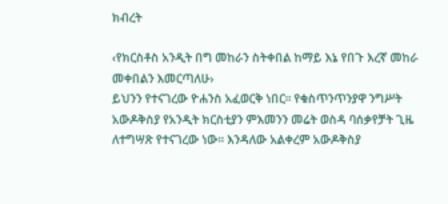ክብረት

‹የክርስቶስ አንዲት በግ መከራን ስትቀበል ከማይ እኔ የበጉ እረኛ መከራ መቀበልን እመርጣለሁ›
ይህንን የተናገረው ዮሐንስ አፈወርቅ ነበር፡፡ የቁስጥንጥንያዋ ንግሥት አውዶቅስያ የአንዲት ክርስቲያን ምእመንን መሬት ወስዳ ባሰቃየቻት ጊዜ ለተግሣጽ የተናገረው ነው፡፡ እንዳለው አልቀረም አውዶቅስያ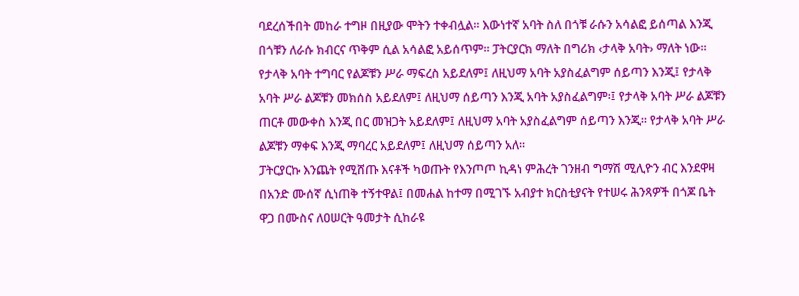ባደረሰችበት መከራ ተግዞ በዚያው ሞትን ተቀብሏል፡፡ እውነተኛ አባት ስለ በጎቹ ራሱን አሳልፎ ይሰጣል እንጂ በጎቹን ለራሱ ክብርና ጥቅም ሲል አሳልፎ አይሰጥም፡፡ ፓትርያርክ ማለት በግሪክ ‹ታላቅ አባት› ማለት ነው፡፡ የታላቅ አባት ተግባር የልጆቹን ሥራ ማፍረስ አይደለም፤ ለዚህማ አባት አያስፈልግም ሰይጣን እንጂ፤ የታላቅ አባት ሥራ ልጆቹን መክሰስ አይደለም፤ ለዚህማ ሰይጣን እንጂ አባት አያስፈልግም፡፤ የታላቅ አባት ሥራ ልጆቹን ጠርቶ መውቀስ እንጂ በር መዝጋት አይደለም፤ ለዚህማ አባት አያስፈልግም ሰይጣን እንጂ፡፡ የታላቅ አባት ሥራ ልጆቹን ማቀፍ እንጂ ማባረር አይደለም፤ ለዚህማ ሰይጣን አለ፡፡
ፓትርያርኩ እንጨት የሚሸጡ እናቶች ካወጡት የእንጦጦ ኪዳነ ምሕረት ገንዘብ ግማሽ ሚሊዮን ብር እንደዋዛ በአንድ ሙሰኛ ሲነጠቅ ተኝተዋል፤ በመሐል ከተማ በሚገኙ አብያተ ክርስቲያናት የተሠሩ ሕንጻዎች በጎጆ ቤት ዋጋ በሙስና ለዐሠርት ዓመታት ሲከራዩ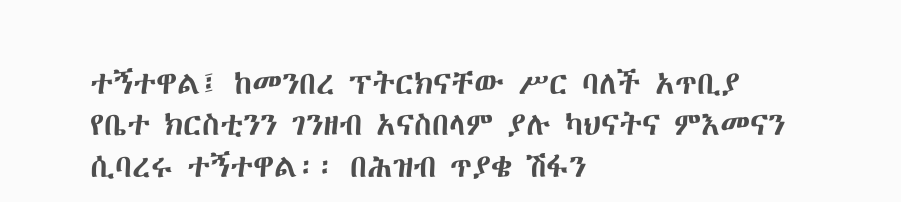ተኝተዋል፤ ከመንበረ ፕትርክናቸው ሥር ባለች አጥቢያ የቤተ ክርስቲንን ገንዘብ አናስበላም ያሉ ካህናትና ምእመናን ሲባረሩ ተኝተዋል፡፡ በሕዝብ ጥያቄ ሽፋን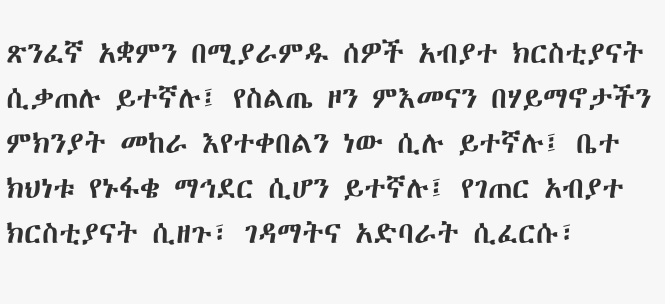ጽንፈኛ አቋምን በሚያራምዱ ሰዎች አብያተ ክርስቲያናት ሲቃጠሉ ይተኛሉ፤ የስልጤ ዞን ምእመናን በሃይማኖታችን ምክንያት መከራ እየተቀበልን ነው ሲሉ ይተኛሉ፤ ቤተ ክህነቱ የኑፋቄ ማኅደር ሲሆን ይተኛሉ፤ የገጠር አብያተ ክርስቲያናት ሲዘጉ፣ ገዳማትና አድባራት ሲፈርሱ፣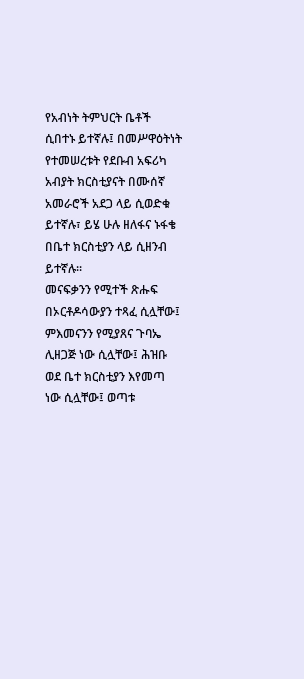የአብነት ትምህርት ቤቶች ሲበተኑ ይተኛሉ፤ በመሥዋዕትነት የተመሠረቱት የደቡብ አፍሪካ አብያት ክርስቲያናት በሙሰኛ አመራሮች አደጋ ላይ ሲወድቁ ይተኛሉ፣ ይሄ ሁሉ ዘለፋና ኑፋቄ በቤተ ክርስቲያን ላይ ሲዘንብ ይተኛሉ፡፡
መናፍቃንን የሚተች ጽሑፍ በኦርቶዶሳውያን ተጻፈ ሲሏቸው፤ ምእመናንን የሚያጸና ጉባኤ ሊዘጋጅ ነው ሲሏቸው፤ ሕዝቡ ወደ ቤተ ክርስቲያን እየመጣ ነው ሲሏቸው፤ ወጣቱ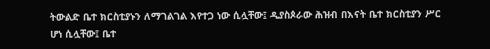ትውልድ ቤተ ክርስቲያኑን ለማገልገል እየተጋ ነው ሲሏቸው፤ ዲያስጶራው ሕዝብ በእናት ቤተ ክርስቲያን ሥር ሆነ ሲሏቸው፤ ቤተ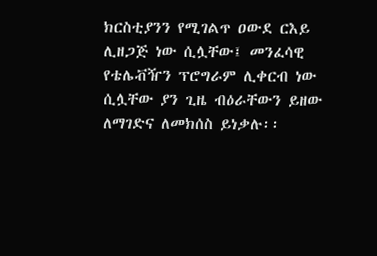ክርስቲያንን የሚገልጥ ዐውደ ርእይ ሊዘጋጅ ነው ሲሏቸው፤ መንፈሳዊ የቴሌቭዥን ፕሮግራም ሊቀርብ ነው ሲሏቸው ያን ጊዜ ብዕራቸውን ይዘው ለማገድና ለመክሰስ ይነቃሉ፡፡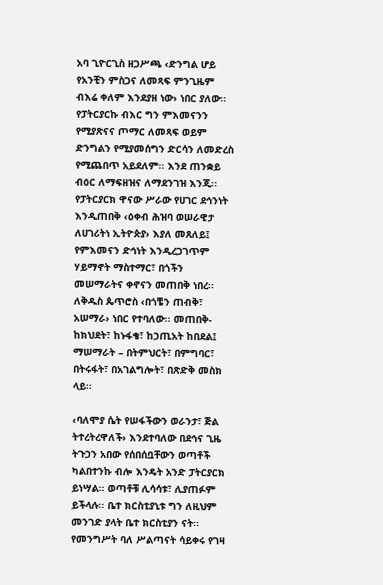አባ ጊዮርጊስ ዘጋሥጫ ‹ድንግል ሆይ የአንቺን ምስጋና ለመጻፍ ምንጊዜም ብእሬ ቀለም እንደያዘ ነው› ነበር ያለው፡፡ የፓትርያርኩ ብእር ግን ምእመናንን የሚያጽናና ጦማር ለመጻፍ ወይም ድንግልን የሚያመሰግን ድርሳን ለመድረስ የሚጨበጥ አይደለም፡፡ እንደ ጠንቋይ ብዕር ለማፍዘዝና ለማደንገዝ እንጂ፡፡
የፓትርያርክ ዋናው ሥራው የሀገር ደኅንነት እንዲጠበቅ ‹ዕቀብ ሕዝባ ወሠራዊታ ለሀገሪትነ ኢትዮጵያ› እያለ መጸለይ፤ የምእመናን ድኅነት እንዲረጋገጥም ሃይማኖት ማስተማር፣ በጎችን መሠማራትና ቀኖናን መጠበቅ ነበረ፡፡ ለቅዱስ ጴጥሮስ ‹በጎቼን ጠብቅ፣ አሠማራ› ነበር የተባለው፡፡ መጠበቅ- ከክህደት፣ ከኑፋቄ፣ ከኃጢአት ከበደል፤ ማሠማራት – በትምህርት፣ በምግባር፣ በትሩፋት፣ በአገልግሎት፣ በጽድቅ መስክ ላይ፡፡

‹ባለሞያ ሴት የሠፋችውን ወራንታ፣ ጅል ትተረትረዋለች› እንደተባለው በደኅና ጊዜ ትጉኃን አበው የሰበሰቧቸውን ወጣቶች ካልበተንኩ ብሎ እንዴት አንድ ፓትርያርክ ይነሣል፡፡ ወጣቶቹ ሊሳሳቱ፣ ሊያጠፉም ይችላሉ፡፡ ቤተ ክርስቲያኒቱ ግን ለዚህም መንገድ ያላት ቤተ ክርስቲያን ናት፡፡ የመንግሥት ባለ ሥልጣናት ሳይቀሩ የገዛ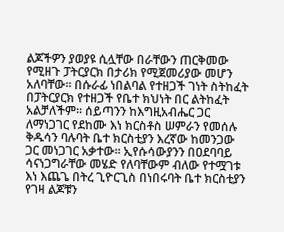ልጆችዎን ያወያዩ ሲሏቸው በራቸውን ጠርቅመው የሚዘጉ ፓትርያርክ በታሪክ የሚጀመሪያው መሆን አለባቸው፡፡ በሱራፊ ነበልባል የተዘጋች ገነት ስትከፈት በፓትርያርክ የተዘጋች የቤተ ክህነት በር ልትከፈት አልቻለችም፡፡ ሰይጣንን ከእግዚአብሔር ጋር ለማነጋገር የደከሙ እነ ክርስቶስ ሠምራን የመሰሉ ቅዱሳን ባሉባት ቤተ ክርስቲያን እረኛው ከመንጋው ጋር መነጋገር አቃተው፡፡ ኢየሱሳውያንን በዐደባባይ ሳናነጋግራቸው መሄድ የለባቸውም ብለው የተሟገቱ እነ እጨጌ በትረ ጊዮርጊስ በነበሩባት ቤተ ክርስቲያን የገዛ ልጆቹን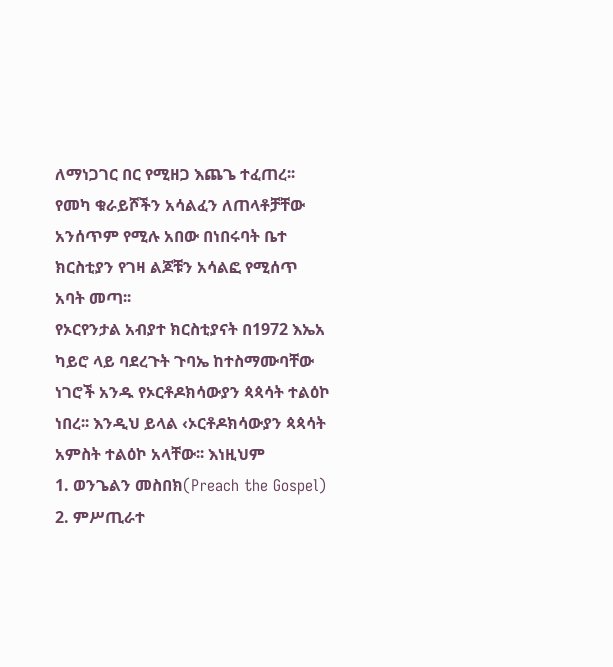ለማነጋገር በር የሚዘጋ እጨጌ ተፈጠረ፡፡ የመካ ቁራይሾችን አሳልፈን ለጠላቶቻቸው አንሰጥም የሚሉ አበው በነበሩባት ቤተ ክርስቲያን የገዛ ልጆቹን አሳልፎ የሚሰጥ አባት መጣ፡፡
የኦርየንታል አብያተ ክርስቲያናት በ1972 እኤአ ካይሮ ላይ ባደረጉት ጉባኤ ከተስማሙባቸው ነገሮች አንዱ የኦርቶዶክሳውያን ጳጳሳት ተልዕኮ ነበረ፡፡ እንዲህ ይላል ‹ኦርቶዶክሳውያን ጳጳሳት አምስት ተልዕኮ አላቸው፡፡ እነዚህም
1. ወንጌልን መስበክ(Preach the Gospel)
2. ምሥጢራተ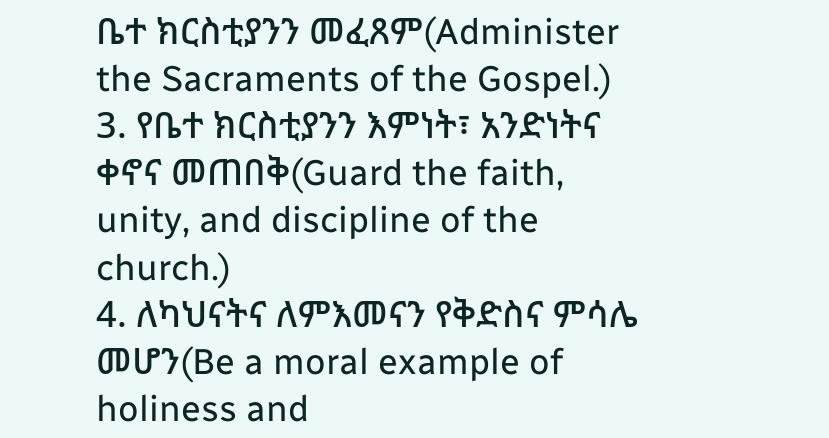ቤተ ክርስቲያንን መፈጸም(Administer the Sacraments of the Gospel.)
3. የቤተ ክርስቲያንን እምነት፣ አንድነትና ቀኖና መጠበቅ(Guard the faith, unity, and discipline of the church.)
4. ለካህናትና ለምእመናን የቅድስና ምሳሌ መሆን(Be a moral example of holiness and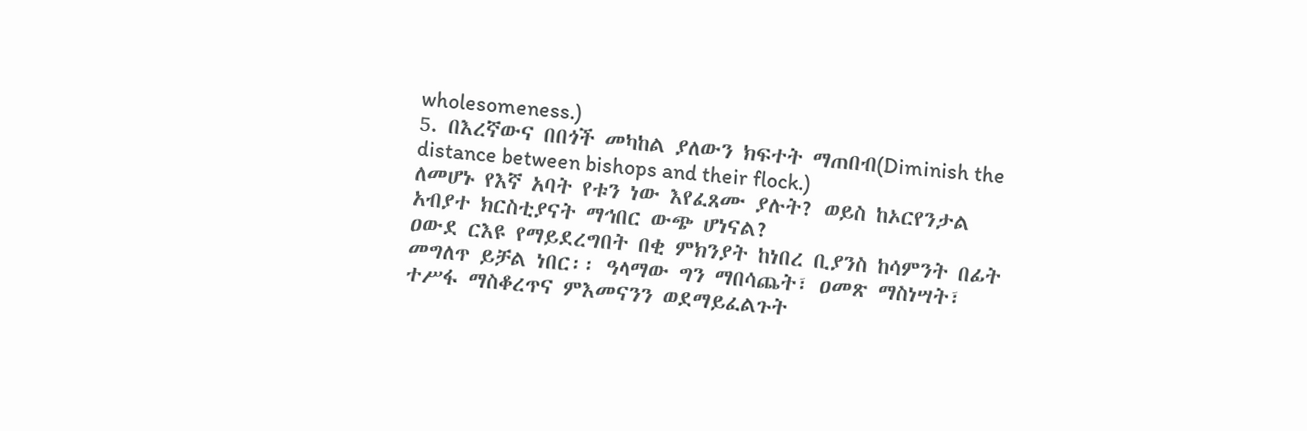wholesomeness.)
5. በእረኛውና በበጎች መካከል ያለውን ክፍተት ማጠበብ(Diminish the distance between bishops and their flock.)
ለመሆኑ የእኛ አባት የቱን ነው እየፈጸሙ ያሉት? ወይስ ከኦርየንታል አብያተ ክርስቲያናት ማኅበር ውጭ ሆነናል?
ዐውደ ርእዩ የማይደረግበት በቂ ምክንያት ከነበረ ቢያንስ ከሳምንት በፊት መግለጥ ይቻል ነበር፡፡ ዓላማው ግን ማበሳጨት፣ ዐመጽ ማስነሣት፣ ተሥፋ ማስቆረጥና ምእመናንን ወደማይፈልጉት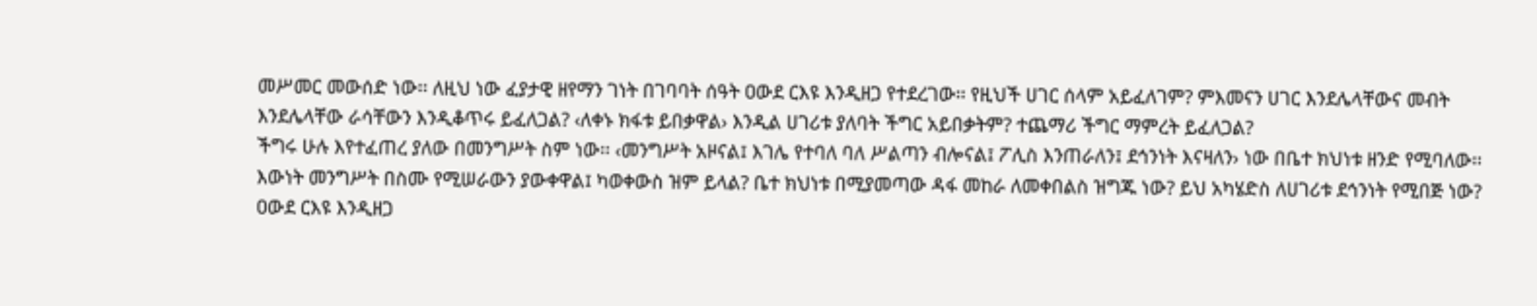መሥመር መውሰድ ነው፡፡ ለዚህ ነው ፈያታዊ ዘየማን ገነት በገባባት ሰዓት ዐውደ ርእዩ እንዲዘጋ የተደረገው፡፡ የዚህች ሀገር ሰላም አይፈለገም? ምእመናን ሀገር እንደሌላቸውና መብት እንደሌላቸው ራሳቸውን እንዲቆጥሩ ይፈለጋል? ‹ለቀኑ ክፋቱ ይበቃዋል› እንዲል ሀገሪቱ ያለባት ችግር አይበቃትም? ተጨማሪ ችግር ማምረት ይፈለጋል?
ችግሩ ሁሉ እየተፈጠረ ያለው በመንግሥት ስም ነው፡፡ ‹መንግሥት አዞናል፤ እገሌ የተባለ ባለ ሥልጣን ብሎናል፤ ፖሊስ እንጠራለን፤ ደኅንነት እናዛለን› ነው በቤተ ክህነቱ ዘንድ የሚባለው፡፡ እውነት መንግሥት በስሙ የሚሠራውን ያውቀዋል፤ ካወቀውስ ዝም ይላል? ቤተ ክህነቱ በሚያመጣው ዳፋ መከራ ለመቀበልስ ዝግጁ ነው? ይህ አካሄድስ ለሀገሪቱ ደኅንነት የሚበጅ ነው? ዐውደ ርእዩ እንዲዘጋ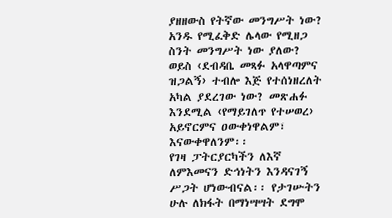ያዘዘውስ የትኛው መንግሥት ነው? አንዱ የሚፈቅድ ሌላው የሚዘጋ ስንት መንግሥት ነው ያለው? ወይስ ‹ደብዳቤ መጻፉ አላዋጣምና ዝጋልኝ› ተብሎ እጅ የተሰነዘረለት አካል ያደረገው ነው? መጽሐፉ እንደሚል ‹የማይገለጥ የተሠወረ› አይኖርምና ዐውቀነዋልም፣ እናውቀዋለንም፡፡
የገዛ ፓትርያርካችን ለእኛ ለምእመናን ድኅነትን እንዳናገኝ ሥጋት ሆነውብናል፡፡ የታገሡትን ሁሉ ለክፋት በማነሣሣት ደግሞ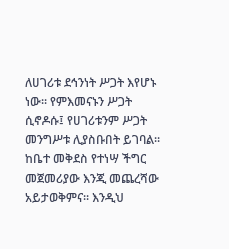ለሀገሪቱ ደኅንነት ሥጋት እየሆኑ ነው፡፡ የምእመናኑን ሥጋት ሲኖዶሱ፤ የሀገሪቱንም ሥጋት መንግሥቱ ሊያስቡበት ይገባል፡፡ ከቤተ መቅደስ የተነሣ ችግር መጀመሪያው እንጂ መጨረሻው አይታወቅምና፡፡ እንዲህ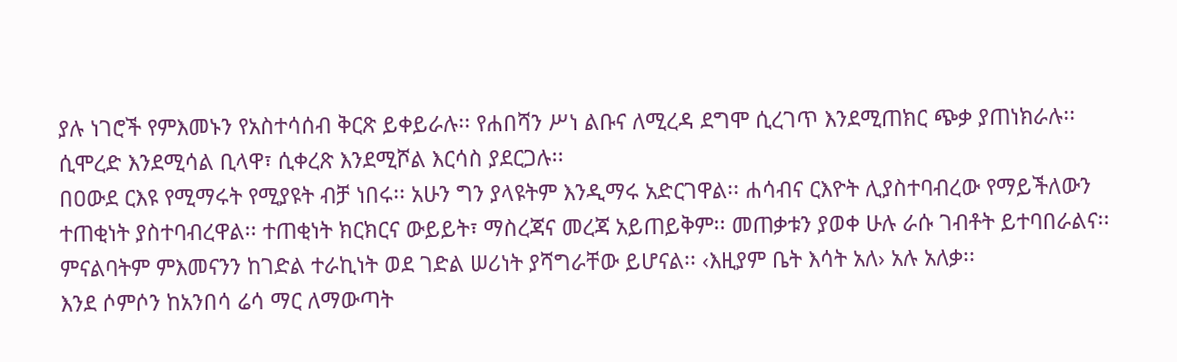ያሉ ነገሮች የምእመኑን የአስተሳሰብ ቅርጽ ይቀይራሉ፡፡ የሐበሻን ሥነ ልቡና ለሚረዳ ደግሞ ሲረገጥ እንደሚጠክር ጭቃ ያጠነክራሉ፡፡ ሲሞረድ እንደሚሳል ቢላዋ፣ ሲቀረጽ እንደሚሾል እርሳስ ያደርጋሉ፡፡
በዐውደ ርእዩ የሚማሩት የሚያዩት ብቻ ነበሩ፡፡ አሁን ግን ያላዩትም እንዲማሩ አድርገዋል፡፡ ሐሳብና ርእዮት ሊያስተባብረው የማይችለውን ተጠቂነት ያስተባብረዋል፡፡ ተጠቂነት ክርክርና ውይይት፣ ማስረጃና መረጃ አይጠይቅም፡፡ መጠቃቱን ያወቀ ሁሉ ራሱ ገብቶት ይተባበራልና፡፡ ምናልባትም ምእመናንን ከገድል ተራኪነት ወደ ገድል ሠሪነት ያሻግራቸው ይሆናል፡፡ ‹እዚያም ቤት እሳት አለ› አሉ አለቃ፡፡
እንደ ሶምሶን ከአንበሳ ሬሳ ማር ለማውጣት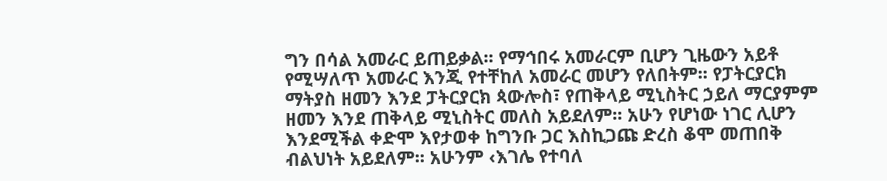ግን በሳል አመራር ይጠይቃል፡፡ የማኅበሩ አመራርም ቢሆን ጊዜውን አይቶ የሚሣለጥ አመራር እንጂ የተቸከለ አመራር መሆን የለበትም፡፡ የፓትርያርክ ማትያስ ዘመን እንደ ፓትርያርክ ጳውሎስ፣ የጠቅላይ ሚኒስትር ኃይለ ማርያምም ዘመን እንደ ጠቅላይ ሚኒስትር መለስ አይደለም፡፡ አሁን የሆነው ነገር ሊሆን እንደሚችል ቀድሞ እየታወቀ ከግንቡ ጋር እስኪጋጩ ድረስ ቆሞ መጠበቅ ብልህነት አይደለም፡፡ አሁንም ‹እገሌ የተባለ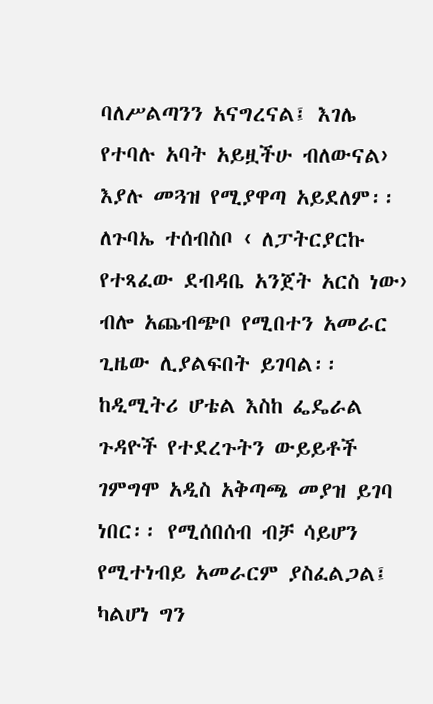ባለሥልጣንን አናግረናል፤ እገሌ የተባሉ አባት አይዟችሁ ብለውናል› እያሉ መጓዝ የሚያዋጣ አይደለም፡፡ ለጉባኤ ተሰብስቦ ‹ ለፓትርያርኩ የተጻፈው ደብዳቤ አንጀት አርስ ነው› ብሎ አጨብጭቦ የሚበተን አመራር ጊዜው ሊያልፍበት ይገባል፡፡ ከዲሚትሪ ሆቴል እስከ ፌዴራል ጉዳዮች የተደረጉትን ውይይቶች ገምግሞ አዲስ አቅጣጫ መያዝ ይገባ ነበር፡፡ የሚሰበሰብ ብቻ ሳይሆን የሚተነብይ አመራርም ያስፈልጋል፤ ካልሆነ ግን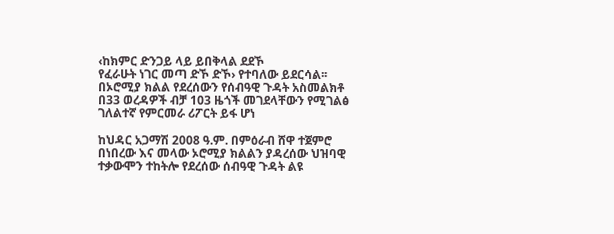‹ከክምር ድንጋይ ላይ ይበቅላል ደደኾ
የፈራሁት ነገር መጣ ድኾ ድኾ› የተባለው ይደርሳል፡፡
በኦሮሚያ ክልል የደረሰውን የሰብዓዊ ጉዳት አስመልክቶ በ33 ወረዳዎች ብቻ 103 ዜጎች መገደላቸውን የሚገልፅ ገለልተኛ የምርመራ ሪፖርት ይፋ ሆነ

ከህዳር አጋማሽ 2008 ዓ.ም. በምዕራብ ሸዋ ተጀምሮ በነበረው እና መላው ኦሮሚያ ክልልን ያዳረሰው ህዝባዊ ተቃውሞን ተከትሎ የደረሰው ሰብዓዊ ጉዳት ልዩ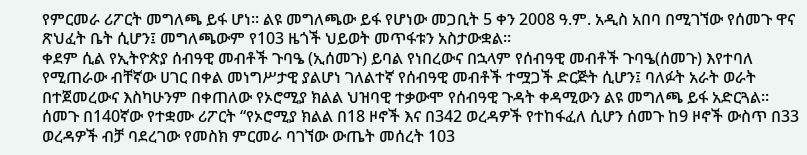የምርመራ ሪፖርት መግለጫ ይፋ ሆነ፡፡ ልዩ መግለጫው ይፋ የሆነው መጋቢት 5 ቀን 2008 ዓ.ም. አዲስ አበባ በሚገኘው የሰመጉ ዋና ጽህፈት ቤት ሲሆን፤ መግለጫውም የ103 ዜጎች ህይወት መጥፋቱን አስታውቋል፡፡
ቀደም ሲል የኢትዮጵያ ሰብዓዊ መብቶች ጉባዔ (ኢሰመጉ) ይባል የነበረውና በኋላም የሰብዓዊ መብቶች ጉባዔ(ሰመጉ) እየተባለ የሚጠራው ብቸኛው ሀገር በቀል መነግሥታዊ ያልሆነ ገለልተኛ የሰብዓዊ መብቶች ተሟጋች ድርጅት ሲሆን፤ ባለፉት አራት ወራት በተጀመረውና እስካሁንም በቀጠለው የኦሮሚያ ክልል ህዝባዊ ተቃውሞ የሰብዓዊ ጉዳት ቀዳሚውን ልዩ መግለጫ ይፋ አድርጓል፡፡ ሰመጉ በ140ኛው የተቋሙ ሪፖርት “የኦሮሚያ ክልል በ18 ዞኖች እና በ342 ወረዳዎች የተከፋፈለ ሲሆን ሰመጉ ከ9 ዞኖች ውስጥ በ33 ወረዳዎች ብቻ ባደረገው የመስክ ምርመራ ባገኘው ውጤት መሰረት 103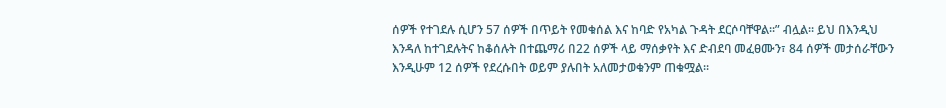ሰዎች የተገደሉ ሲሆን 57 ሰዎች በጥይት የመቁሰል እና ከባድ የአካል ጉዳት ደርሶባቸዋል፡፡” ብሏል፡፡ ይህ በእንዲህ እንዳለ ከተገደሉትና ከቆሰሉት በተጨማሪ በ22 ሰዎች ላይ ማሰቃየት እና ድብደባ መፈፀሙን፣ 84 ሰዎች መታሰራቸውን እንዲሁም 12 ሰዎች የደረሱበት ወይም ያሉበት አለመታወቁንም ጠቁሟል፡፡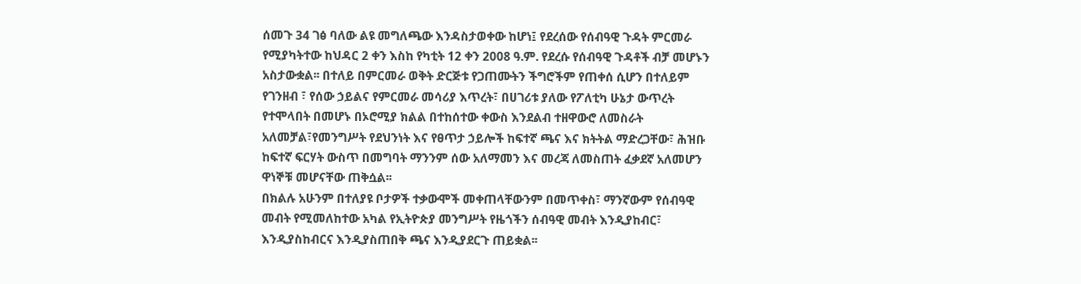ሰመጉ 34 ገፅ ባለው ልዩ መግለጫው እንዳስታወቀው ከሆነ፤ የደረሰው የሰብዓዊ ጉዳት ምርመራ የሚያካትተው ከህዳር 2 ቀን እስከ የካቲት 12 ቀን 2008 ዓ.ም. የደረሱ የሰብዓዊ ጉዳቶች ብቻ መሆኑን አስታውቋል፡፡ በተለይ በምርመራ ወቅት ድርጅቱ የጋጠሙትን ችግሮችም የጠቀሰ ሲሆን በተለይም የገንዘብ ፣ የሰው ኃይልና የምርመራ መሳሪያ እጥረት፣ በሀገሪቱ ያለው የፖለቲካ ሁኔታ ውጥረት የተሞላበት በመሆኑ በኦሮሚያ ክልል በተከሰተው ቀውስ እንደልብ ተዘዋውሮ ለመስራት አለመቻል፣የመንግሥት የደህንነት እና የፀጥታ ኃይሎች ከፍተኛ ጫና እና ክትትል ማድረጋቸው፣ ሕዝቡ ከፍተኛ ፍርሃት ውስጥ በመግባት ማንንም ሰው አለማመን እና መረጃ ለመስጠት ፈቃደኛ አለመሆን ዋነኞቹ መሆናቸው ጠቅሷል፡፡
በክልሉ አሁንም በተለያዩ ቦታዎች ተቃውሞች መቀጠላቸውንም በመጥቀስ፣ ማንኛውም የሰብዓዊ መብት የሚመለከተው አካል የኢትዮጵያ መንግሥት የዜጎችን ሰብዓዊ መብት እንዲያከብር፣ እንዲያስከብርና እንዲያስጠበቅ ጫና እንዲያደርጉ ጠይቋል፡፡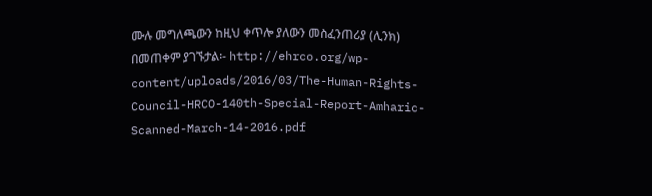ሙሉ መግለጫውን ከዚህ ቀጥሎ ያለውን መስፈንጠሪያ (ሊንክ) በመጠቀም ያገኙታል፡- http://ehrco.org/wp-content/uploads/2016/03/The-Human-Rights-Council-HRCO-140th-Special-Report-Amharic-Scanned-March-14-2016.pdf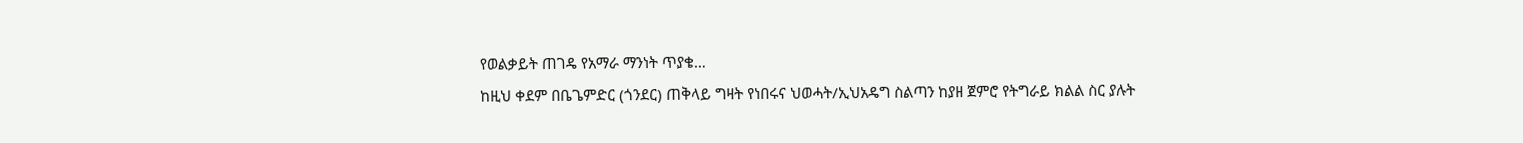የወልቃይት ጠገዴ የአማራ ማንነት ጥያቄ…
ከዚህ ቀደም በቤጌምድር (ጎንደር) ጠቅላይ ግዛት የነበሩና ህወሓት/ኢህአዴግ ስልጣን ከያዘ ጀምሮ የትግራይ ክልል ስር ያሉት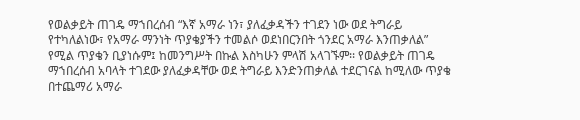የወልቃይት ጠገዴ ማኀበረሰብ “እኛ አማራ ነን፣ ያለፈቃዳችን ተገደን ነው ወደ ትግራይ የተካለልነው፣ የአማራ ማንነት ጥያቄያችን ተመልሶ ወደነበርንበት ጎንደር አማራ እንጠቃለል” የሚል ጥያቄን ቢያነሱም፤ ከመንግሥት በኩል እስካሁን ምላሽ አላገኙም፡፡ የወልቃይት ጠገዴ ማኀበረሰብ አባላት ተገደው ያለፈቃዳቸው ወደ ትግራይ እንድንጠቃለል ተደርገናል ከሚለው ጥያቄ በተጨማሪ አማራ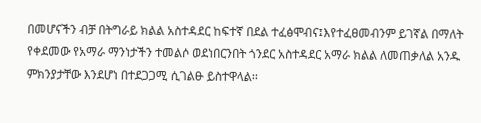በመሆናችን ብቻ በትግራይ ክልል አስተዳደር ከፍተኛ በደል ተፈፅሞብና፤እየተፈፀመብንም ይገኛል በማለት የቀደመው የአማራ ማንነታችን ተመልሶ ወደነበርንበት ጎንደር አስተዳደር አማራ ክልል ለመጠቃለል አንዱ ምክንያታቸው እንደሆነ በተደጋጋሚ ሲገልፁ ይስተዋላል፡፡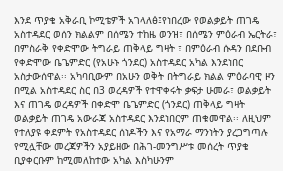እንደ ጥያቄ አቅራቢ ኮሚቴዎች አገላለፅ፤የነበረው የወልቃይት ጠገዴ አስተዳደር ወሰን ክልልም በሰሜን ተከዜ ወንዝ፣ በሰሜን ምዕራብ ኤርትራ፣ በምስራቅ የቀድሞው ትግራይ ጠቅላይ ግዛት ፣ በምዕራብ ሱዳን በደቡብ የቀድሞው ቤጌምድር (የአሁኑ ጎንደር) አስተዳደር አካል እንደነበር አስታውሰዋል፡፡ አካባቢውም በአሁን ወቅት በትግራይ ክልል ምዕራባዊ ዞን በሚል አስተዳደር ስር በ3 ወረዳዎች የተዋቀሩት ቃፍታ ሁመራ፣ ወልቃይት እና ጠገዴ ወረዳዎች በቀድሞ ቤጌምድር (ጎንደር) ጠቅላይ ግዛት ወልቃይት ጠገዴ አውራጃ አስተዳደር እንደነበርም ጠቁመዋል፡፡ ለዚህም የተለያዩ ቀደምት የአስተዳደር ሰነዶችን እና የአማራ ማንነትን ያረጋግጣሉ የሚሏቸው መረጃዎችን አያይዘው በሕገ-መንግሥቱ መሰረት ጥያቄ ቢያቀርቡም ከሚመለከተው አካል እስካሁንም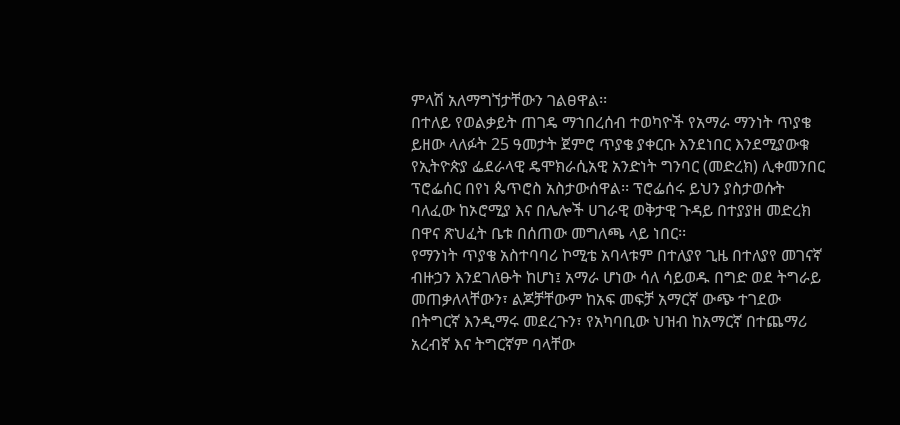ምላሽ አለማግኘታቸውን ገልፀዋል፡፡
በተለይ የወልቃይት ጠገዴ ማኀበረሰብ ተወካዮች የአማራ ማንነት ጥያቄ ይዘው ላለፉት 25 ዓመታት ጀምሮ ጥያቄ ያቀርቡ እንደነበር እንደሚያውቁ የኢትዮጵያ ፌደራላዊ ዴሞክራሲአዊ አንድነት ግንባር (መድረክ) ሊቀመንበር ፕሮፌሰር በየነ ጴጥሮስ አስታውሰዋል፡፡ ፕሮፌሰሩ ይህን ያስታወሱት ባለፈው ከኦሮሚያ እና በሌሎች ሀገራዊ ወቅታዊ ጉዳይ በተያያዘ መድረክ በዋና ጽህፈት ቤቱ በሰጠው መግለጫ ላይ ነበር፡፡
የማንነት ጥያቄ አስተባባሪ ኮሚቴ አባላቱም በተለያየ ጊዜ በተለያየ መገናኛ ብዙኃን እንደገለፁት ከሆነ፤ አማራ ሆነው ሳለ ሳይወዱ በግድ ወደ ትግራይ መጠቃለላቸውን፣ ልጆቻቸውም ከአፍ መፍቻ አማርኛ ውጭ ተገደው በትግርኛ እንዲማሩ መደረጉን፣ የአካባቢው ህዝብ ከአማርኛ በተጨማሪ አረብኛ እና ትግርኛም ባላቸው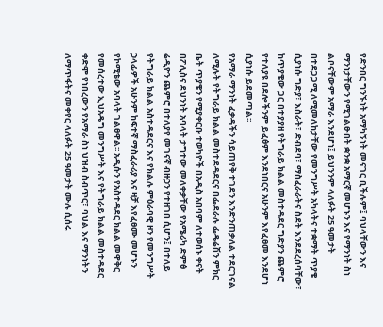የድንበር ግንኙነት አማካኝነት መናገር ቢችሉም፤ ባህላቸውን እና ማንነታቸውን የሚገልፁበት ቋንቋ አማርኛ መሆኑን እና የማንነት ስነ ልቦናቸውም አማራ እንደሆነ፤ ይህንንም ላለፉት 25 ዓመታት በተደጋጋሚ ለሚመለከታቸው የመንግሥት አካላትና ተቋማት ጥያቄ ሲያነሱ ግድያ፣ እስራት፣ ድብደባ፣ ማስፈራራትና ስደት እንደደረሰባቸው፣ ከጥያቄው ጋር በተያያዘ የትግራይ ክልል መስተዳደር ግድያን ጨምሮ የተለያዩ በደሎችንም ይፈፅም እንደነበርና አሁንም እየፈፀመ እንደሆነ ሲያነሱ ይደመጣል፡፡
የአማራ ማንነት ፈቃዳችን ሳይጠየቅ ተገደን እንድንጠቃለል ተደርገናል ለሚሉት የትግራይ ክልል መስተደዳደርና በፌደራሉ ፌዴሬሽን ምክር ቤት ጥያቄን የሚያቀርቡ ተወካዮች በአዲስ አበባም ለተወሰኑ ቀናት በፖሊስና ደህንነት አባላት ታግተው መለቀቃቸው የአሜሪካ ድምፅ ሬዲዮን ጨምሮ በተለያየ መገናኛ ብዙኃን የተዘገበ ሲሆን፤ በተለይ የትግራይ ክልል አስተዳደርና እና የክልሉ ምዕራባዊ ዞን የመንግሥት ኃላፊዎች አሁንም ከፍተኛ ማስፈራሪያ እና ዛቻ እየፈፀሙ መሆኑን የኮሚቴው አባላት ገልፀዋል፡፡ አዲሱን የአስተዳደር ክልል መዋቅር የመሰረተው ኢህአዴግ መንግሥት እና የትግራይ ክልል መስተዳደር ቀድሞ የነበረውን የአማራ ስነ ህዝብ ስብጥር፣ ባህል እና ማንነትን ለማጥፋትና መቀየር ላለፉት 25 ዓመታት ሙሉ ሲሰሩ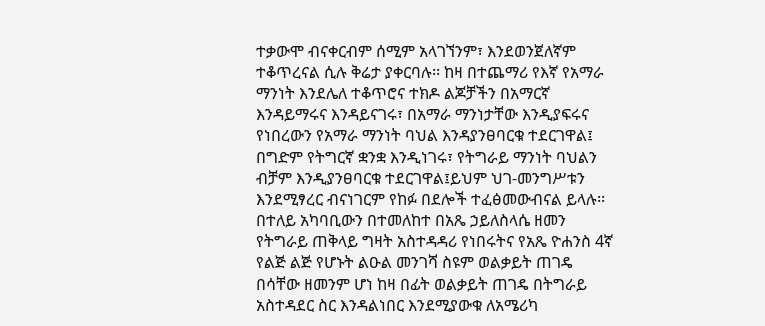ተቃውሞ ብናቀርብም ሰሚም አላገኘንም፣ እንደወንጀለኛም ተቆጥረናል ሲሉ ቅሬታ ያቀርባሉ፡፡ ከዛ በተጨማሪ የእኛ የአማራ ማንነት እንደሌለ ተቆጥሮና ተክዶ ልጆቻችን በአማርኛ እንዳይማሩና እንዳይናገሩ፣ በአማራ ማንነታቸው እንዲያፍሩና የነበረውን የአማራ ማንነት ባህል እንዳያንፀባርቁ ተደርገዋል፤ በግድም የትግርኛ ቋንቋ እንዲነገሩ፣ የትግራይ ማንነት ባህልን ብቻም እንዲያንፀባርቁ ተደርገዋል፤ይህም ህገ-መንግሥቱን እንደሚፃረር ብናነገርም የከፉ በደሎች ተፈፅመውብናል ይላሉ፡፡
በተለይ አካባቢውን በተመለከተ በአጼ ኃይለስላሴ ዘመን የትግራይ ጠቅላይ ግዛት አስተዳዳሪ የነበሩትና የአጼ ዮሐንስ 4ኛ የልጅ ልጅ የሆኑት ልዑል መንገሻ ስዩም ወልቃይት ጠገዴ በሳቸው ዘመንም ሆነ ከዛ በፊት ወልቃይት ጠገዴ በትግራይ አስተዳደር ስር እንዳልነበር እንደሚያውቁ ለአሜሪካ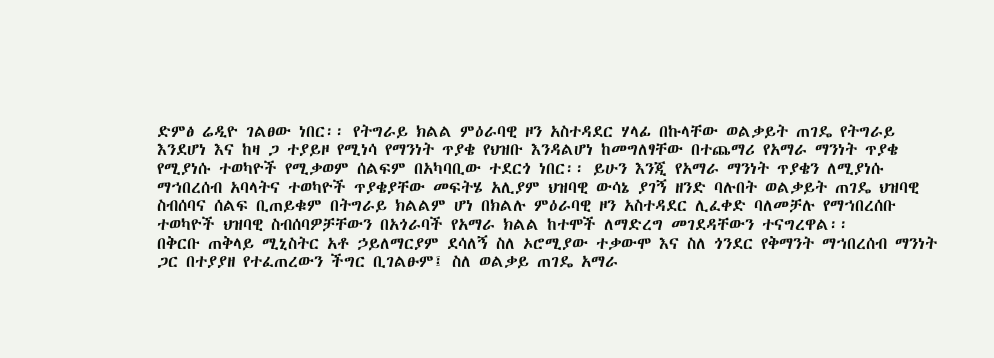ድምፅ ሬዲዮ ገልፀው ነበር፡፡ የትግራይ ክልል ምዕራባዊ ዞን አስተዳደር ሃላፊ በኩላቸው ወልቃይት ጠገዴ የትግራይ እንደሆነ እና ከዛ ጋ ተያይዞ የሚነሳ የማንነት ጥያቄ የህዝቡ እንዳልሆነ ከመግለፃቸው በተጨማሪ የአማራ ማንነት ጥያቄ የሚያነሱ ተወካዮች የሚቃወም ሰልፍም በአካባቢው ተደርጎ ነበር፡፡ ይሁን እንጂ የአማራ ማንነት ጥያቄን ለሚያነሱ ማኀበረሰብ አባላትና ተወካዮች ጥያቄያቸው መፍትሄ አሊያም ህዝባዊ ውሳኔ ያገኝ ዘንድ ባሉበት ወልቃይት ጠገዴ ህዝባዊ ስብሰባና ሰልፍ ቢጠይቁም በትግራይ ክልልም ሆነ በክልሉ ምዕራባዊ ዞን አስተዳደር ሊፈቀድ ባለመቻሉ የማኀበረሰቡ ተወካዮች ህዝባዊ ስብሰባዎቻቸውን በአጎራባች የአማራ ክልል ከተሞች ለማድረግ መገደዳቸውን ተናግረዋል፡፡
በቅርቡ ጠቅላይ ሚኒስትር አቶ ኃይለማርያም ደሳለኝ ስለ ኦሮሚያው ተቃውሞ እና ስለ ጎንደር የቅማንት ማኀበረሰብ ማንነት ጋር በተያያዘ የተፈጠረውን ችግር ቢገልፁም፤ ስለ ወልቃይ ጠገዴ አማራ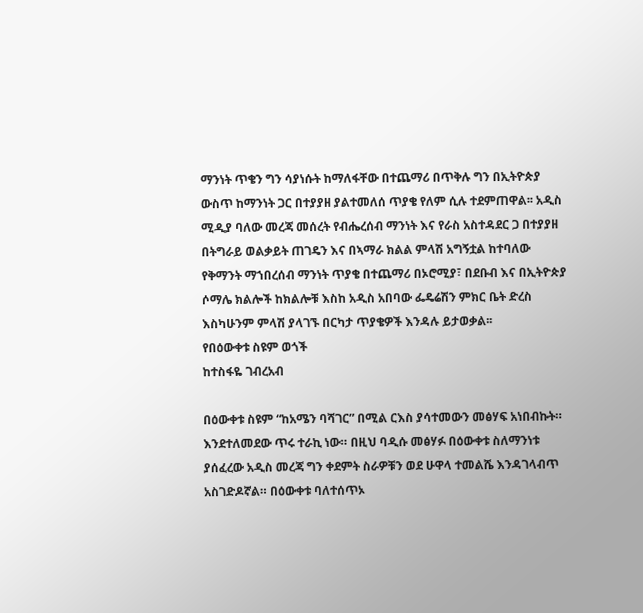ማንነት ጥቄን ግን ሳያነሱት ከማለፋቸው በተጨማሪ በጥቅሉ ግን በኢትዮጵያ ውስጥ ከማንነት ጋር በተያያዘ ያልተመለሰ ጥያቄ የለም ሲሉ ተደምጠዋል፡፡ አዲስ ሚዲያ ባለው መረጃ መሰረት የብሔረሰብ ማንነት እና የራስ አስተዳደር ጋ በተያያዘ በትግራይ ወልቃይት ጠገዴን እና በኣማራ ክልል ምላሽ አግኝቷል ከተባለው የቅማንት ማኀበረሰብ ማንነት ጥያቄ በተጨማሪ በኦሮሚያ፣ በደቡብ እና በኢትዮጵያ ሶማሌ ክልሎች ከክልሎቹ እስከ አዲስ አበባው ፌዴሬሽን ምክር ቤት ድረስ እስካሁንም ምላሽ ያላገኙ በርካታ ጥያቄዎች እንዳሉ ይታወቃል፡፡
የበዕውቀቱ ስዩም ወጎች
ከተስፋዬ ገብረአብ

በዕውቀቱ ስዩም “ከአሜን ባሻገር” በሚል ርእስ ያሳተመውን መፅሃፍ አነበብኩት። እንደተለመደው ጥሩ ተራኪ ነው። በዚህ ባዲሱ መፅሃፉ በዕውቀቱ ስለማንነቱ ያሰፈረው አዲስ መረጃ ግን ቀደምት ስራዎቹን ወደ ሁዋላ ተመልሼ እንዳገላብጥ አስገድዶኛል። በዕውቀቱ ባለተሰጥኦ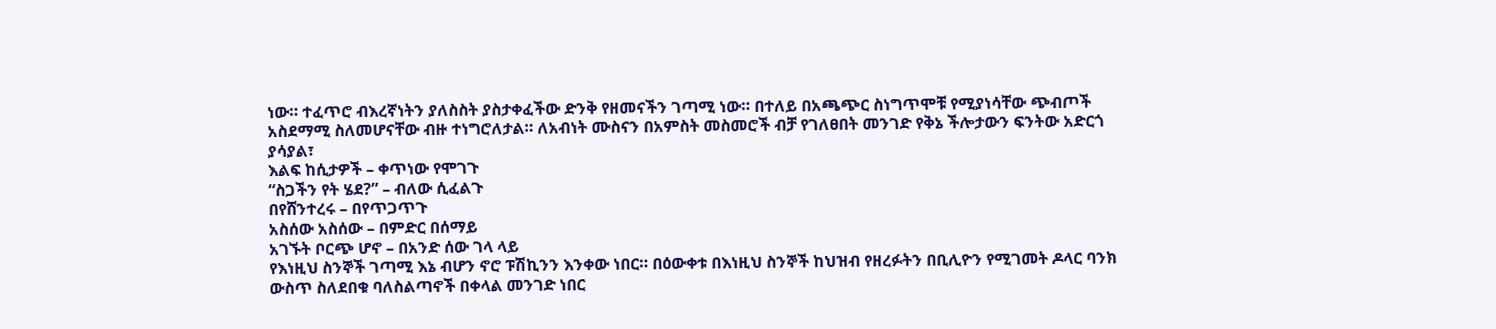ነው። ተፈጥሮ ብእረኛነትን ያለስስት ያስታቀፈችው ድንቅ የዘመናችን ገጣሚ ነው። በተለይ በአጫጭር ስነግጥሞቹ የሚያነሳቸው ጭብጦች አስደማሚ ስለመሆናቸው ብዙ ተነግሮለታል። ለአብነት ሙስናን በአምስት መስመሮች ብቻ የገለፀበት መንገድ የቅኔ ችሎታውን ፍንትው አድርጎ ያሳያል፣
እልፍ ከሲታዎች – ቀጥነው የሞገጉ
“ስጋችን የት ሄደ?” – ብለው ሲፈልጉ
በየሸንተረሩ – በየጥጋጥጉ
አስሰው አስሰው – በምድር በሰማይ
አገኙት ቦርጭ ሆኖ – በአንድ ሰው ገላ ላይ
የእነዚህ ስንኞች ገጣሚ እኔ ብሆን ኖሮ ፑሽኪንን እንቀው ነበር። በዕውቀቱ በእነዚህ ስንኞች ከህዝብ የዘረፉትን በቢሊዮን የሚገመት ዶላር ባንክ ውስጥ ስለደበቁ ባለስልጣኖች በቀላል መንገድ ነበር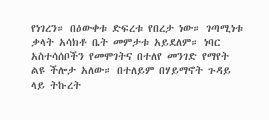የነገረን። በዕውቀቱ ድፍረቱ የበረታ ነው። ገጣሚነቱ ቃላት አሳክቶ ቤት መምታቱ አይደለም። ነባር አስተሳሰቦችን የመሞገትና በተለየ መንገድ የማየት ልዩ ችሎታ አለው። በተለይም በሃይማኖት ጉዳይ ላይ ትኩረት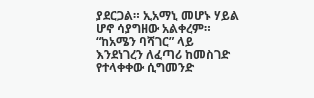ያደርጋል። ኢአማኒ መሆኑ ሃይል ሆኖ ሳያግዘው አልቀረም። “ከአሜን ባሻገር” ላይ እንደነገረን ለፈጣሪ ከመስገድ የተላቀቀው ሲግመንድ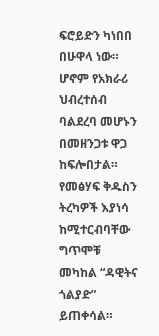ፍሮይድን ካነበበ በሁዋላ ነው። ሆኖም የአክራሪ ህብረተሰብ ባልደረባ መሆኑን በመዘንጋቱ ዋጋ ከፍሎበታል። የመፅሃፍ ቅዱስን ትረካዎች እያነሳ ከሚተርብባቸው ግጥሞቹ መካከል “ዳዊትና ጎልያድ” ይጠቀሳል።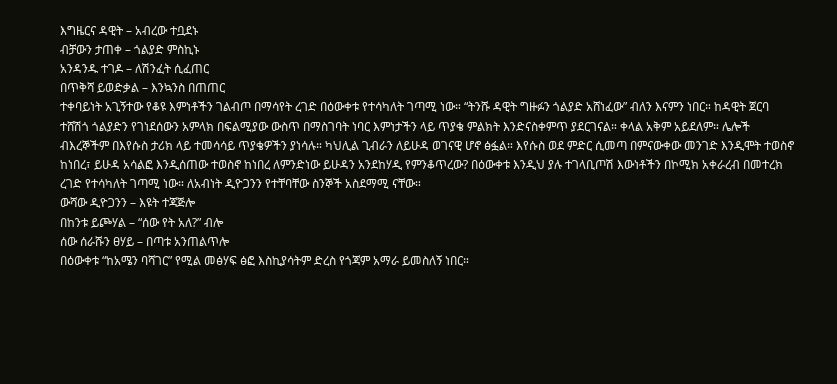እግዜርና ዳዊት – አብረው ተቧደኑ
ብቻውን ታጠቀ – ጎልያድ ምስኪኑ
አንዳንዱ ተገዶ – ለሽንፈት ሲፈጠር
በጥቅሻ ይወድቃል – እንኳንስ በጠጠር
ተቀባይነት አጊኝተው የቆዩ እምነቶችን ገልብጦ በማሳየት ረገድ በዕውቀቱ የተሳካለት ገጣሚ ነው። “ትንሹ ዳዊት ግዙፉን ጎልያድ አሸነፈው” ብለን እናምን ነበር። ከዳዊት ጀርባ ተሸሽጎ ጎልያድን የገነደሰውን አምላክ በፍልሚያው ውስጥ በማስገባት ነባር እምነታችን ላይ ጥያቄ ምልክት እንድናስቀምጥ ያደርገናል። ቀላል አቅም አይደለም። ሌሎች ብእረኞችም በእየሱስ ታሪክ ላይ ተመሳሳይ ጥያቄዎችን ያነሳሉ። ካህሊል ጊብራን ለይሁዳ ወገናዊ ሆኖ ፅፏል። እየሱስ ወደ ምድር ሲመጣ በምናውቀው መንገድ እንዲሞት ተወስኖ ከነበረ፣ ይሁዳ አሳልፎ እንዲሰጠው ተወስኖ ከነበረ ለምንድነው ይሁዳን አንደከሃዲ የምንቆጥረው? በዕውቀቱ እንዲህ ያሉ ተገላቢጦሽ እውነቶችን በኮሚክ አቀራረብ በመተረክ ረገድ የተሳካለት ገጣሚ ነው። ለአብነት ዲዮጋንን የተቸባቸው ስንኞች አስደማሚ ናቸው።
ውሻው ዲዮጋንን – እዩት ተጃጅሎ
በከንቱ ይጮሃል – “ሰው የት አለ?” ብሎ
ሰው ሰራሹን ፀሃይ – በጣቱ አንጠልጥሎ
በዕውቀቱ “ከአሜን ባሻገር” የሚል መፅሃፍ ፅፎ እስኪያሳትም ድረስ የጎጃም አማራ ይመስለኝ ነበር።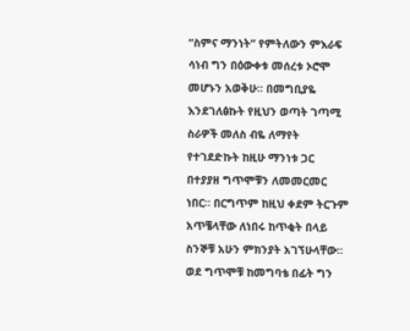“ስምና ማንነት” የምትለውን ምእራፍ ሳነብ ግን በዕውቀቱ መሰረቱ ኦሮሞ መሆኑን አወቅሁ። በመግቢያዬ እንደገለፅኩት የዚህን ወጣት ገጣሚ ስራዎች መለስ ብዬ ለማየት የተገደድኩት ከዚሁ ማንነቱ ጋር በተያያዘ ግጥሞቹን ለመመርመር ነበር። በርግጥም ከዚህ ቀደም ትርጉም አጥቼላቸው ለነበሩ ከጥቂት በላይ ስንኞቹ አሁን ምክንያት አገኘሁላቸው። ወደ ግጥሞቹ ከመግባቴ በፊት ግን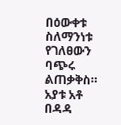በዕውቀቱ ስለማንነቱ የገለፀውን ባጭሩ ልጠቃቅስ።
አያቱ አቶ በዳዳ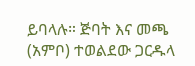ይባላሉ። ጅባት እና መጫ (አምቦ) ተወልደው ጋርዱላ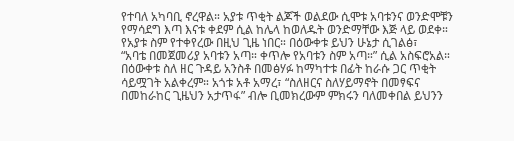የተባለ አካባቢ ኖረዋል። አያቱ ጥቂት ልጆች ወልደው ሲሞቱ አባቱንና ወንድሞቹን የማሳደግ እጣ እናቱ ቀደም ሲል ከሌላ ከወለዱት ወንድማቸው እጅ ላይ ወደቀ። የአያቱ ስም የተቀየረው በዚህ ጊዜ ነበር። በዕውቀቱ ይህን ሁኔታ ሲገልፅ፣
“አባቴ በመጀመሪያ አባቱን አጣ። ቀጥሎ የአባቱን ስም አጣ።” ሲል አስፍሮአል።
በዕውቀቱ ስለ ዘር ጉዳይ አንስቶ በመፅሃፉ ከማካተቱ በፊት ከራሱ ጋር ጥቂት ሳይሟገት አልቀረም። አጎቱ አቶ አማረ፣ “ስለዘርና ስለሃይማኖት በመፃፍና በመከራከር ጊዜህን አታጥፋ” ብሎ ቢመክረውም ምክሩን ባለመቀበል ይህንን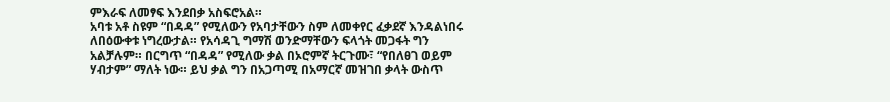ምእራፍ ለመፃፍ እንደበቃ አስፍሮአል።
አባቱ አቶ ስዩም “በዳዳ” የሚለውን የአባታቸውን ስም ለመቀየር ፈቃደኛ እንዳልነበሩ ለበዕውቀቱ ነግረውታል። የአሳዳጊ ግማሽ ወንድማቸውን ፍላጎት መጋፋት ግን አልቻሉም። በርግጥ “በዳዳ” የሚለው ቃል በኦሮምኛ ትርጉሙ፣ “የበለፀገ ወይም ሃብታም” ማለት ነው። ይህ ቃል ግን በአጋጣሚ በአማርኛ መዝገበ ቃላት ውስጥ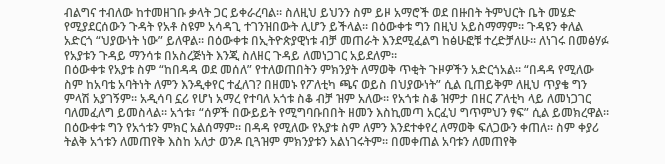ብልግና ተብለው ከተመዘገቡ ቃላት ጋር ይቀራረባል። ስለዚህ ይህንን ስም ይዞ አማሮች ወደ በዙበት ትምህርት ቤት መሄድ የሚያደርሰውን ጉዳት የአቶ ስዩም አሳዳጊ ተገንዝበውት ሊሆን ይችላል። በዕውቀቱ ግን በዚህ አይስማማም። ጉዳዩን ቀለል አድርጎ “ህያውነት ነው” ይለዋል። በዕውቀቱ በኢትዮጵያዊነቱ ብቻ መጠራት እንደሚፈልግ ከፅሁፎቹ ተረድቻለሁ። ለነገሩ በመፅሃፉ የአያቱን ጉዳይ ማንሳቱ በአስረጅነት እንጂ ስለዘር ጉዳይ ለመነጋገር አይደለም።
በዕውቀቱ የአያቱ ስም “ከበዳዳ ወደ መሰለ” የተለወጠበትን ምክንያት ለማወቅ ጥቂት ጉዞዎችን አድርጎአል። “በዳዳ የሚለው ስም ከአባቴ አባትነት ለምን እንዲቀየር ተፈለገ? በዘመኑ የፖለቲካ ጫና ወይስ በህያውነት” ሲል ቢጠይቅም ለዚህ ጥያቄ ግን ምላሽ አያገኝም። አዲሳባ ኗሪ የሆነ አማረ የተባለ አጎቱ ስቆ ብቻ ዝም አለው። የአጎቱ ስቆ ዝምታ በዘር ፖለቲካ ላይ ለመነጋገር ባለመፈለግ ይመስላል። አጎቱ፣ “ሰዎች በውይይት የሚግባቡበበት ዘመን እስኪመጣ አርፈህ ግጥምህን ፃፍ” ሲል ይመክረዋል።
በዕውቀቱ ግን የአጎቱን ምክር አልሰማም። በዳዳ የሚለው የአያቱ ስም ለምን እንደተቀየረ ለማወቅ ፍለጋውን ቀጠለ። ስም ቀያሪ ትልቅ አጎቱን ለመጠየቅ እስከ አለታ ወንዶ ቢጓዝም ምክንያቱን አልነገሩትም። በመቀጠል አባቱን ለመጠየቅ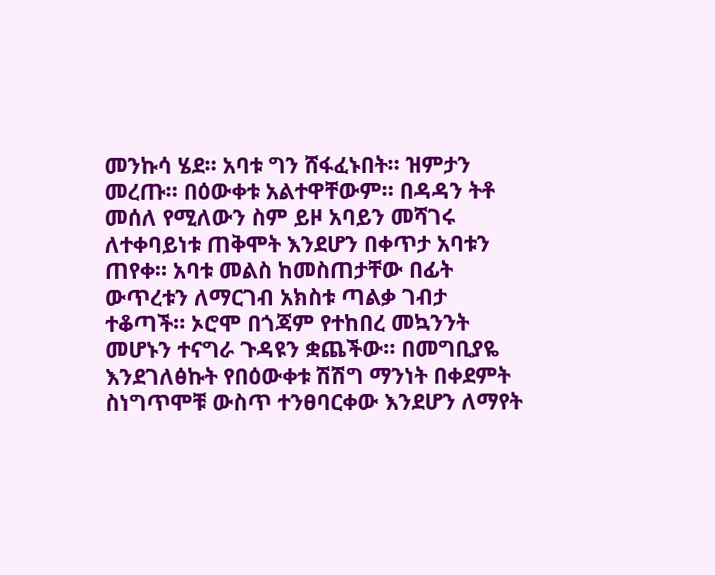መንኩሳ ሄደ። አባቱ ግን ሸፋፈኑበት። ዝምታን መረጡ። በዕውቀቱ አልተዋቸውም። በዳዳን ትቶ መሰለ የሚለውን ስም ይዞ አባይን መሻገሩ ለተቀባይነቱ ጠቅሞት እንደሆን በቀጥታ አባቱን ጠየቀ። አባቱ መልስ ከመስጠታቸው በፊት ውጥረቱን ለማርገብ አክስቱ ጣልቃ ገብታ ተቆጣች። ኦሮሞ በጎጃም የተከበረ መኳንንት መሆኑን ተናግራ ጉዳዩን ቋጨችው። በመግቢያዬ እንደገለፅኩት የበዕውቀቱ ሽሽግ ማንነት በቀደምት ስነግጥሞቹ ውስጥ ተንፀባርቀው እንደሆን ለማየት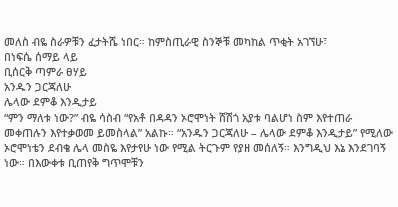መለስ ብዬ ስራዎቹን ፈታትሼ ነበር። ከምስጢራዊ ስንኞቹ መካከል ጥቂት አገኘሁ፣
በነፍሴ ሰማይ ላይ
ቢሰርቅ ጣምራ ፀሃይ
አንዱን ጋርጃለሁ
ሌላው ደምቆ እንዲታይ
“ምን ማለቱ ነው?” ብዬ ሳስብ “የአቶ በዳዳን ኦሮሞነት ሸሽጎ አያቱ ባልሆነ ስም እየተጠራ መቀጠሉን እየተቃወመ ይመስላል” አልኩ። “አንዱን ጋርጃለሁ – ሌላው ደምቆ እንዲታይ” የሚለው ኦሮሞነቴን ደብቄ ሌላ መስዬ እየታየሁ ነው የሚል ትርጉም የያዘ መሰለኝ። እንግዲህ እኔ እንደገባኝ ነው። በእውቀቱ ቢጠየቅ ግጥሞቹን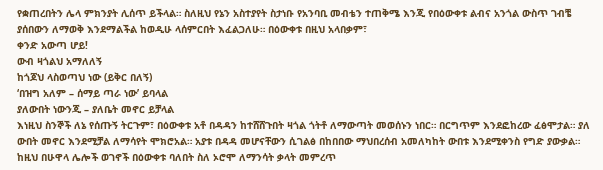የቋጠረበትን ሌላ ምክንያት ሊሰጥ ይችላል። ስለዚህ የኔን አስተያየት ስታነቡ የአንባቢ መብቴን ተጠቅሜ እንጂ የበዕውቀቱ ልብና አንጎል ውስጥ ገብቼ ያሰበውን ለማወቅ እንደማልችል ከወዲሁ ላሰምርበት እፈልጋለሁ። በዕውቀቱ በዚህ አላበቃም፣
ቀንድ አውጣ ሆይ!
ውብ ዛጎልህ አማለለኝ
ከጎጆህ ላስወጣህ ነው (ይቅር በለኝ)
‘በዝግ አለም – ሰማይ ጣራ ነው’ ይባላል
ያለውበት ነውንጂ – ያለቤት መኖር ይቻላል
እነዚህ ስንኞች ለኔ የሰጡኝ ትርጉም፣ በዕውቀቱ አቶ በዳዳን ከተሸሸጉበት ዛጎል ጎትቶ ለማውጣት መወሰኑን ነበር። በርግጥም እንደፎከረው ፈፅሞታል። ያለ ውበት መኖር እንደሚቻል ለማሳየት ሞክሮአል። አያቱ በዳዳ መሆናቸውን ሲገልፅ በከበበው ማህበረሰብ አመለካከት ውበቱ እንደሚቀንስ የግድ ያውቃል። ከዚህ በሁዋላ ሌሎች ወገኖች በዕውቀቱ ባለበት ስለ ኦሮሞ ለማንሳት ቃላት መምረጥ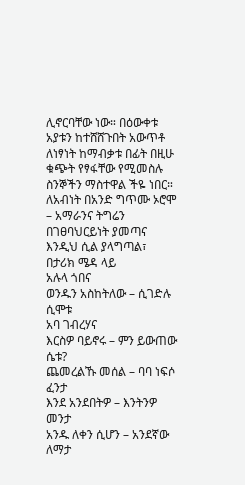ሊኖርባቸው ነው። በዕውቀቱ አያቱን ከተሸሸጉበት አውጥቶ ለነፃነት ከማብቃቱ በፊት በዚሁ ቁጭት የፃፋቸው የሚመስሉ ስንኞችን ማስተዋል ችዬ ነበር። ለአብነት በአንድ ግጥሙ ኦሮሞ – አማራንና ትግሬን በገፀባህርይነት ያመጣና እንዲህ ሲል ያላግጣል፣
በታሪክ ሜዳ ላይ
አሉላ ጎበና
ወንዱን አስከትለው – ሲገድሉ ሲሞቱ
አባ ገብረሃና
እርስዎ ባይኖሩ – ምን ይውጠው ሴቱ?
ጨመረልኹ መሰል – ባባ ነፍሶ ፈንታ
እንደ አንደበትዎ – እንትንዎ መንታ
አንዱ ለቀን ሲሆን – አንደኛው ለማታ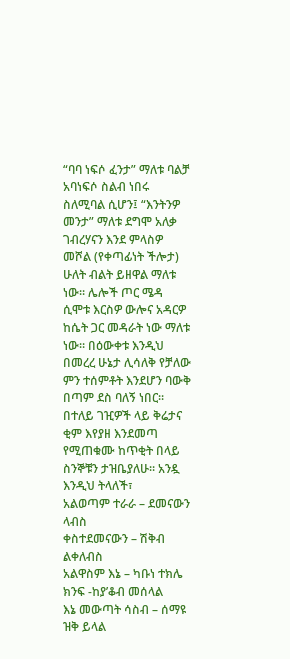“ባባ ነፍሶ ፈንታ” ማለቱ ባልቻ አባነፍሶ ስልብ ነበሩ ስለሚባል ሲሆን፤ “እንትንዎ መንታ” ማለቱ ደግሞ አለቃ ገብረሃናን እንደ ምላስዎ መሾል (የቀጣፊነት ችሎታ) ሁለት ብልት ይዘዋል ማለቱ ነው። ሌሎች ጦር ሜዳ ሲሞቱ እርስዎ ውሎና አዳርዎ ከሴት ጋር መዳራት ነው ማለቱ ነው። በዕውቀቱ እንዲህ በመረረ ሁኔታ ሊሳለቅ የቻለው ምን ተሰምቶት እንደሆን ባውቅ በጣም ደስ ባለኝ ነበር። በተለይ ገዢዎች ላይ ቅሬታና ቂም እየያዘ እንደመጣ የሚጠቁሙ ከጥቂት በላይ ስንኞቹን ታዝቤያለሁ። አንዷ እንዲህ ትላለች፣
አልወጣም ተራራ – ደመናውን ላብስ
ቀስተደመናውን – ሽቅብ ልቀለብስ
አልዋስም እኔ – ካቡነ ተክሌ ክንፍ -ከያ’ቆብ መሰላል
እኔ መውጣት ሳስብ – ሰማዩ ዝቅ ይላል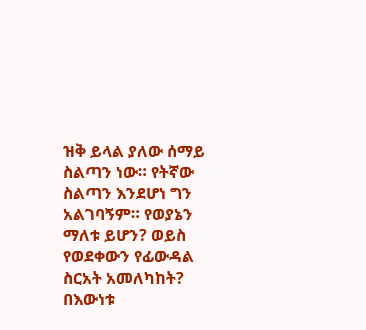ዝቅ ይላል ያለው ሰማይ ስልጣን ነው። የትኛው ስልጣን እንደሆነ ግን አልገባኝም። የወያኔን ማለቱ ይሆን? ወይስ የወደቀውን የፊውዳል ስርአት አመለካከት? በእውነቱ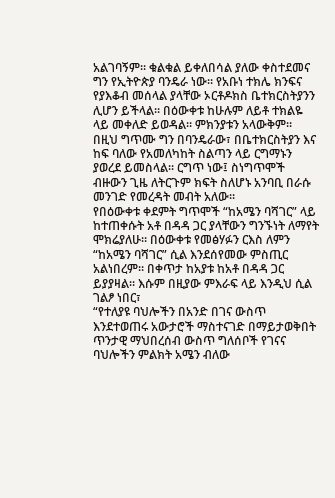አልገባኝም። ቁልቁል ይቀለበሳል ያለው ቀስተደመና ግን የኢትዮጵያ ባንዴራ ነው። የአቡነ ተክሌ ክንፍና የያእቆብ መሰላል ያላቸው ኦርቶዶክስ ቤተክርስትያንን ሊሆን ይችላል። በዕውቀቱ ከሁሉም ለይቶ ተክልዬ ላይ መቀለድ ይወዳል። ምክንያቱን አላውቅም። በዚህ ግጥሙ ግን በባንዴራው፣ በቤተክርስትያን እና ከፍ ባለው የአመለካከት ስልጣን ላይ ርግማኑን ያወረደ ይመስላል። ርግጥ ነው፤ ስነግጥሞች ብዙውን ጊዜ ለትርጉም ክፍት ስለሆኑ አንባቢ በራሱ መንገድ የመረዳት መብት አለው።
የበዕውቀቱ ቀደምት ግጥሞች “ከአሜን ባሻገር” ላይ ከተጠቀሱት አቶ በዳዳ ጋር ያላቸውን ግንኙነት ለማየት ሞክሬያለሁ። በዕውቀቱ የመፅሃፉን ርእስ ለምን “ከአሜን ባሻገር” ሲል እንደሰየመው ምስጢር አልነበረም። በቀጥታ ከአያቱ ከአቶ በዳዳ ጋር ይያያዛል። እሱም በዚያው ምእራፍ ላይ እንዲህ ሲል ገልፆ ነበር፣
“የተለያዩ ባህሎችን በአንድ በገና ውስጥ እንደተወጠሩ አውታሮች ማስተናገድ በማይታወቅበት ጥንታዊ ማህበረሰብ ውስጥ ግለሰቦች የገናና ባህሎችን ምልክት አሜን ብለው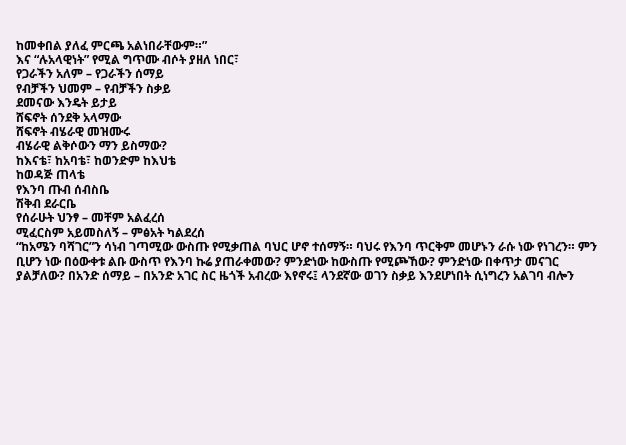ከመቀበል ያለፈ ምርጫ አልነበራቸውም።”
እና “ሉአላዊነት” የሚል ግጥሙ ብሶት ያዘለ ነበር፣
የጋራችን አለም – የጋራችን ሰማይ
የብቻችን ህመም – የብቻችን ስቃይ
ደመናው እንዴት ይታይ
ሸፍኖት ሰንደቅ አላማው
ሸፍኖት ብሄራዊ መዝሙሩ
ብሄራዊ ልቅሶውን ማን ይስማው?
ከእናቴ፣ ከአባቴ፣ ከወንድም ከእህቴ
ከወዳጅ ጠላቴ
የእንባ ጡብ ሰብስቤ
ሽቅብ ደራርቤ
የሰራሁት ህንፃ – መቸም አልፈረሰ
ሚፈርስም አይመስለኝ – ምፅአት ካልደረሰ
“ከአሜን ባሻገር”ን ሳነብ ገጣሚው ውስጡ የሚቃጠል ባህር ሆኖ ተሰማኝ። ባህሩ የእንባ ጥርቅም መሆኑን ራሱ ነው የነገረን። ምን ቢሆን ነው በዕውቀቱ ልቡ ውስጥ የእንባ ኩሬ ያጠራቀመው? ምንድነው ከውስጡ የሚጮኸው? ምንድነው በቀጥታ መናገር ያልቻለው? በአንድ ሰማይ – በአንድ አገር ስር ዜጎች አብረው እየኖሩ፤ ላንደኛው ወገን ስቃይ እንደሆነበት ሲነግረን አልገባ ብሎን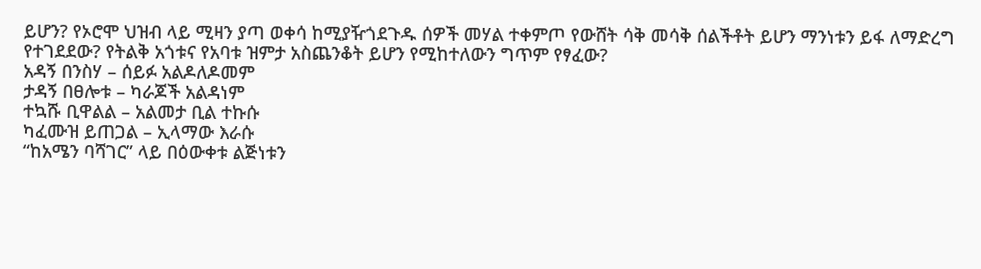ይሆን? የኦሮሞ ህዝብ ላይ ሚዛን ያጣ ወቀሳ ከሚያዥጎደጉዱ ሰዎች መሃል ተቀምጦ የውሸት ሳቅ መሳቅ ሰልችቶት ይሆን ማንነቱን ይፋ ለማድረግ የተገደደው? የትልቅ አጎቱና የአባቱ ዝምታ አስጨንቆት ይሆን የሚከተለውን ግጥም የፃፈው?
አዳኝ በንስሃ – ሰይፉ አልዶለዶመም
ታዳኝ በፀሎቱ – ካራጆች አልዳነም
ተኳሹ ቢዋልል – አልመታ ቢል ተኩሱ
ካፈሙዝ ይጠጋል – ኢላማው እራሱ
“ከአሜን ባሻገር” ላይ በዕውቀቱ ልጅነቱን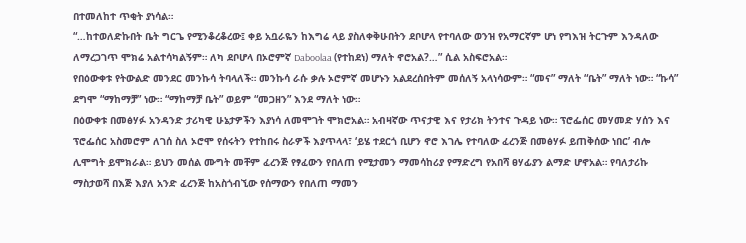በተመለከተ ጥቂት ያነሳል።
“…ከተወለድኩበት ቤት ግርጌ የሚንቆረቆረው፤ ቀይ አቧራዬን ከእግሬ ላይ ያስለቀቅሁበትን ደቦሆላ የተባለው ወንዝ የአማርኛም ሆነ የግእዝ ትርጉም እንዳለው ለማረጋገጥ ሞክሬ አልተሳካልኝም። ለካ ደቦሆላ በኦሮምኛ Daboolaa (የተከደነ) ማለት ኖሮአል?…” ሲል አስፍሮአል።
የበዕውቀቱ የትውልድ መንደር መንኩሳ ትባላለች። መንኩሳ ራሱ ቃሉ ኦሮምኛ መሆኑን አልደረሰበትም መሰለኝ አላነሳውም። “መና” ማለት “ቤት” ማለት ነው። “ኩሳ” ደግሞ “ማከማቻ” ነው። “ማከማቻ ቤት” ወይም “መጋዘን” እንደ ማለት ነው።
በዕውቀቱ በመፅሃፉ አንዳንድ ታሪካዊ ሁኔታዎችን እያነሳ ለመሞገት ሞክሮአል። አብዛኛው ጥናታዊ እና የታሪክ ትንተና ጉዳይ ነው። ፕሮፌሰር መሃመድ ሃሰን እና ፕሮፌሰር አስመሮም ለገሰ ስለ ኦሮሞ የሰሩትን የተከበሩ ስራዎች እያጥላላ፣ ‘ይሄ ተደርጎ ቢሆን ኖሮ እገሌ የተባለው ፈረንጅ በመፅሃፉ ይጠቅሰው ነበር’ ብሎ ሊሞግት ይሞክራል። ይህን መሰል ሙግት መቸም ፈረንጅ የፃፈውን የበለጠ የሚታመን ማመሳከሪያ የማድረግ የአበሻ ፀሃፊያን ልማድ ሆኖአል። የባለታሪኩ ማስታወሻ በእጅ እያለ አንድ ፈረንጅ ከአስጎብኚው የሰማውን የበለጠ ማመን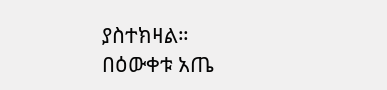ያስተክዛል።
በዕውቀቱ አጤ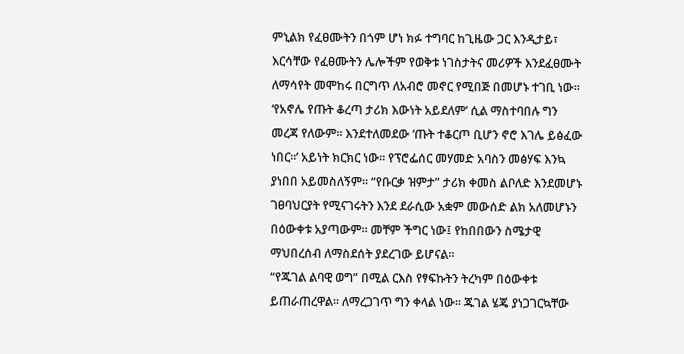ምኒልክ የፈፀሙትን በጎም ሆነ ክፉ ተግባር ከጊዜው ጋር እንዲታይ፣ እርሳቸው የፈፀሙትን ሌሎችም የወቅቱ ነገስታትና መሪዎች እንደፈፀሙት ለማሳየት መሞከሩ በርግጥ ለአብሮ መኖር የሚበጅ በመሆኑ ተገቢ ነው። ‘የአኖሌ የጡት ቆረጣ ታሪክ እውነት አይደለም’ ሲል ማስተባበሉ ግን መረጃ የለውም። እንደተለመደው ‘ጡት ተቆርጦ ቢሆን ኖሮ እገሌ ይፅፈው ነበር።’ አይነት ክርክር ነው። የፕሮፌሰር መሃመድ አባስን መፅሃፍ እንኳ ያነበበ አይመስለኝም። “የቡርቃ ዝምታ” ታሪክ ቀመስ ልቦለድ እንደመሆኑ ገፀባህርያት የሚናገሩትን እንደ ደራሲው አቋም መውሰድ ልክ አለመሆኑን በዕውቀቱ አያጣውም። መቸም ችግር ነው፤ የከበበውን ስሜታዊ ማህበረሰብ ለማስደሰት ያደረገው ይሆናል።
“የጁገል ልባዊ ወግ” በሚል ርእስ የፃፍኩትን ትረካም በዕውቀቱ ይጠራጠረዋል። ለማረጋገጥ ግን ቀላል ነው። ጁገል ሄጄ ያነጋገርኳቸው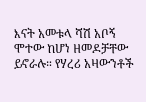እናት አመቱላ ሻሽ አቦኝ ሞተው ከሆነ ዘመዶቻቸው ይኖራሉ። የሃረሪ አዛውንቶች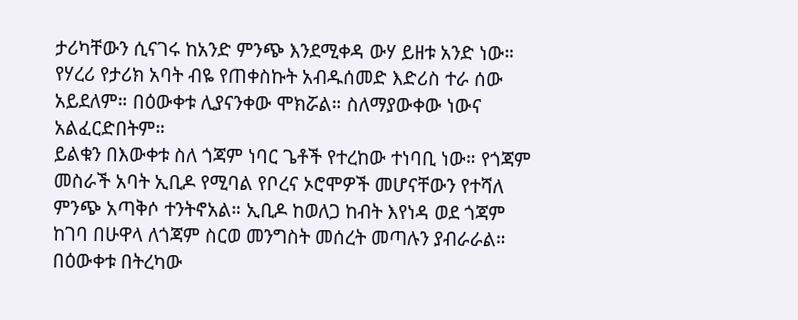ታሪካቸውን ሲናገሩ ከአንድ ምንጭ እንደሚቀዳ ውሃ ይዘቱ አንድ ነው። የሃረሪ የታሪክ አባት ብዬ የጠቀስኩት አብዱሰመድ እድሪስ ተራ ሰው አይደለም። በዕውቀቱ ሊያናንቀው ሞክሯል። ስለማያውቀው ነውና አልፈርድበትም።
ይልቁን በእውቀቱ ስለ ጎጃም ነባር ጌቶች የተረከው ተነባቢ ነው። የጎጃም መስራች አባት ኢቢዶ የሚባል የቦረና ኦሮሞዎች መሆናቸውን የተሻለ ምንጭ አጣቅሶ ተንትኖአል። ኢቢዶ ከወለጋ ከብት እየነዳ ወደ ጎጃም ከገባ በሁዋላ ለጎጃም ስርወ መንግስት መሰረት መጣሉን ያብራራል። በዕውቀቱ በትረካው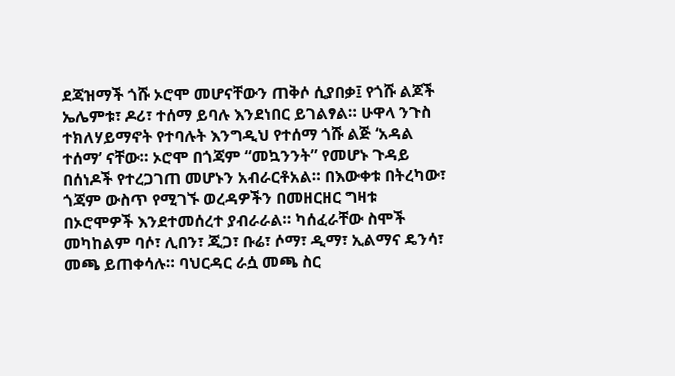ደጃዝማች ጎሹ ኦሮሞ መሆናቸውን ጠቅሶ ሲያበቃ፤ የጎሹ ልጆች ኤሌምቱ፣ ዶሪ፣ ተሰማ ይባሉ እንደነበር ይገልፃል። ሁዋላ ንጉስ ተክለሃይማኖት የተባሉት እንግዲህ የተሰማ ጎሹ ልጅ ‘አዳል ተሰማ’ ናቸው። ኦሮሞ በጎጃም “መኳንንት” የመሆኑ ጉዳይ በሰነዶች የተረጋገጠ መሆኑን አብራርቶአል። በእውቀቱ በትረካው፣ ጎጃም ውስጥ የሚገኙ ወረዳዎችን በመዘርዘር ግዛቱ በኦሮሞዎች እንደተመሰረተ ያብራራል። ካሰፈራቸው ስሞች መካከልም ባሶ፣ ሊበን፣ ጂጋ፣ ቡሬ፣ ሶማ፣ ዲማ፣ ኢልማና ዴንሳ፣ መጫ ይጠቀሳሉ። ባህርዳር ራሷ መጫ ስር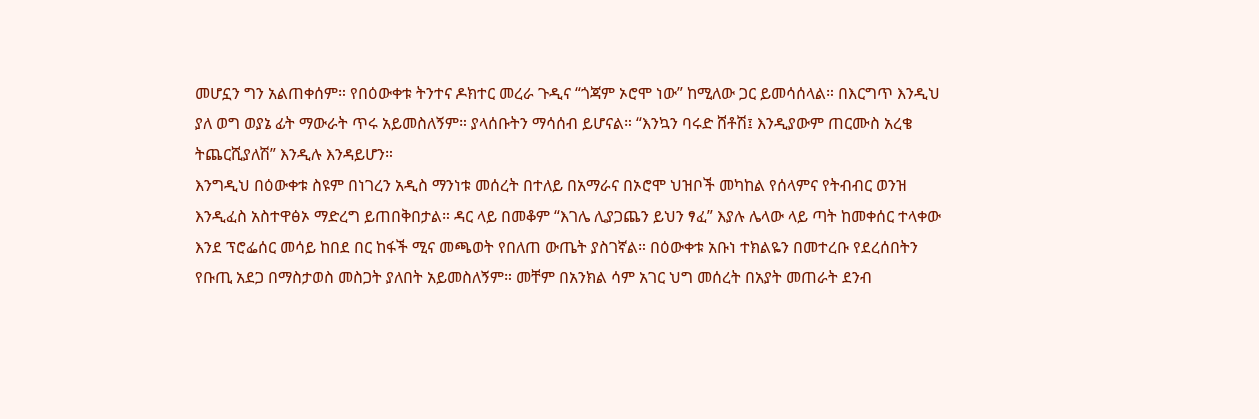መሆኗን ግን አልጠቀሰም። የበዕውቀቱ ትንተና ዶክተር መረራ ጉዲና “ጎጃም ኦሮሞ ነው” ከሚለው ጋር ይመሳሰላል። በእርግጥ እንዲህ ያለ ወግ ወያኔ ፊት ማውራት ጥሩ አይመስለኝም። ያላሰቡትን ማሳሰብ ይሆናል። “እንኳን ባሩድ ሸቶሽ፤ እንዲያውም ጠርሙስ አረቄ ትጨርሺያለሽ” እንዲሉ እንዳይሆን።
እንግዲህ በዕውቀቱ ስዩም በነገረን አዲስ ማንነቱ መሰረት በተለይ በአማራና በኦሮሞ ህዝቦች መካከል የሰላምና የትብብር ወንዝ እንዲፈስ አስተዋፅኦ ማድረግ ይጠበቅበታል። ዳር ላይ በመቆም “እገሌ ሊያጋጨን ይህን ፃፈ” እያሉ ሌላው ላይ ጣት ከመቀሰር ተላቀው እንደ ፕሮፌሰር መሳይ ከበደ በር ከፋች ሚና መጫወት የበለጠ ውጤት ያስገኛል። በዕውቀቱ አቡነ ተክልዬን በመተረቡ የደረሰበትን የቡጢ አደጋ በማስታወስ መስጋት ያለበት አይመስለኝም። መቸም በአንክል ሳም አገር ህግ መሰረት በአያት መጠራት ደንብ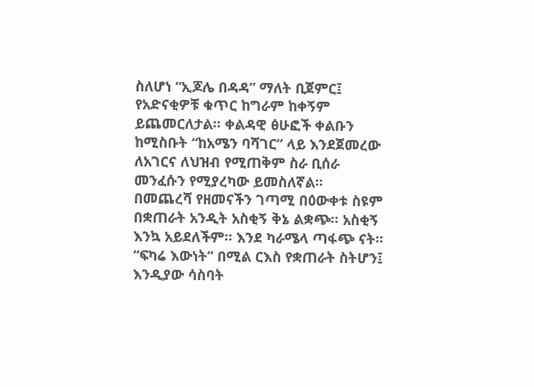ስለሆነ “ኢጆሌ በዳዳ” ማለት ቢጀምር፤ የአድናቂዎቹ ቁጥር ከግራም ከቀኝም ይጨመርለታል። ቀልዳዊ ፅሁፎች ቀልቡን ከሚስቡት “ከአሜን ባሻገር” ላይ እንደጀመረው ለአገርና ለህዝብ የሚጠቅም ስራ ቢሰራ መንፈሱን የሚያረካው ይመስለኛል።
በመጨረሻ የዘመናችን ገጣሚ በዕውቀቱ ስዩም በቋጠራት አንዲት አስቂኝ ቅኔ ልቋጭ። አስቂኝ እንኳ አይደለችም። እንደ ካራሜላ ጣፋጭ ናት። “ፍካሬ እውነት” በሚል ርእስ የቋጠራት ስትሆን፤ እንዲያው ሳስባት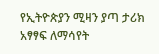የኢትዮጵያን ሚዛን ያጣ ታሪክ አፃፃፍ ለማሳየት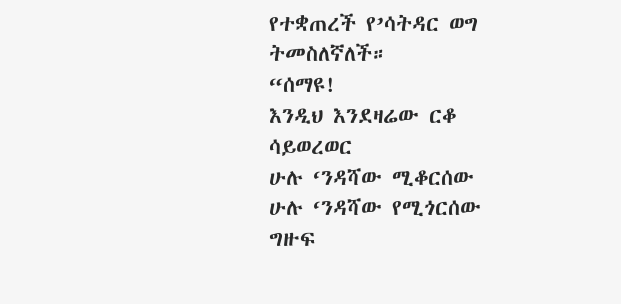የተቋጠረች የ’ሳትዳር ወግ ትመስለኛለች።
“ሰማዩ!
እንዲህ እንደዛሬው ርቆ ሳይወረወር
ሁሉ ‘ንዳሻው ሚቆርሰው
ሁሉ ‘ንዳሻው የሚጎርሰው
ግዙፍ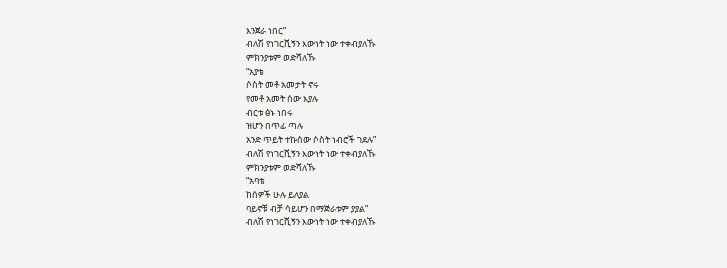እንጀራ ነበር”
ብለሽ የነገርሺኝን እውነት ነው ተቀብያለኹ
ምክንያቱም ወድሻለኹ
“አያቴ
ሶስት መቶ አመታት ኖሩ
የመቶ አመት ሰው እያሉ
ብርቱ ፅኑ ነበሩ
ዝሆን በጥፊ ጣሉ
አንድ ጥይት ተኩሰው ሶስት ነብሮች ገደሉ”
ብለሽ የነገርሺኝን እውነት ነው ተቀብያለኹ
ምክንያቱም ወድሻለኹ
“አባቴ
ከሰዎች ሁሉ ይለያል
ባይኖቹ ብቻ ሳይሆን በማጅራቱም ያያል”
ብለሽ የነገርሺኝን እውነት ነው ተቀብያለኹ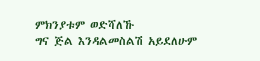ምክንያቱም ወድሻለኹ
ግና ጅል እንዳልመስልሽ አይደለሁም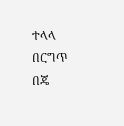ተላላ
በርግጥ በጄ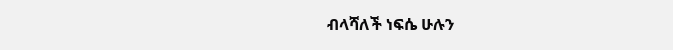ብላሻለች ነፍሴ ሁሉን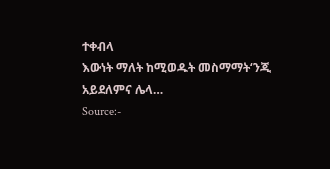ተቀብላ
እውነት ማለት ከሚወዱት መስማማት‘ንጂ
አይደለምና ሌላ…
Source:-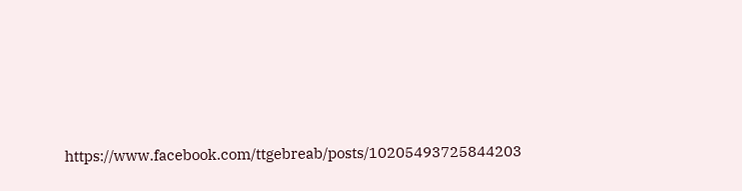https://www.facebook.com/ttgebreab/posts/10205493725844203